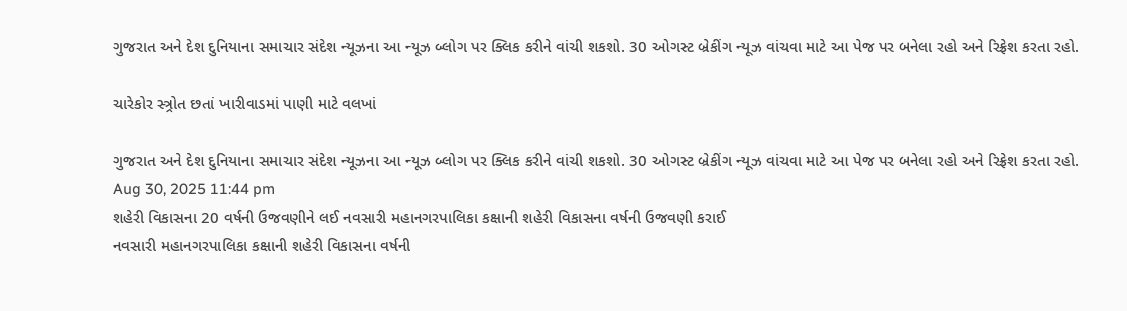ગુજરાત અને દેશ દુનિયાના સમાચાર સંદેશ ન્યૂઝના આ ન્યૂઝ બ્લોગ પર ક્લિક કરીને વાંચી શકશો. 30 ઓગસ્ટ બ્રેકીંગ ન્યૂઝ વાંચવા માટે આ પેજ પર બનેલા રહો અને રિફ્રેશ કરતા રહો.

ચારેકોર સ્ત્ર્રોત છતાં ખારીવાડમાં પાણી માટે વલખાં

ગુજરાત અને દેશ દુનિયાના સમાચાર સંદેશ ન્યૂઝના આ ન્યૂઝ બ્લોગ પર ક્લિક કરીને વાંચી શકશો. 30 ઓગસ્ટ બ્રેકીંગ ન્યૂઝ વાંચવા માટે આ પેજ પર બનેલા રહો અને રિફ્રેશ કરતા રહો.
Aug 30, 2025 11:44 pm
શહેરી વિકાસના 20 વર્ષની ઉજવણીને લઈ નવસારી મહાનગરપાલિકા કક્ષાની શહેરી વિકાસના વર્ષની ઉજવણી કરાઈ
નવસારી મહાનગરપાલિકા કક્ષાની શહેરી વિકાસના વર્ષની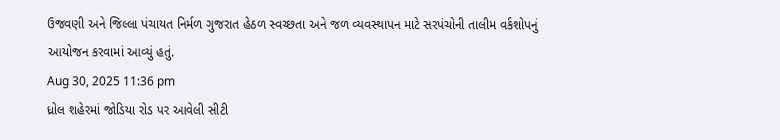ઉજવણી અને જિલ્લા પંચાયત નિર્મળ ગુજરાત હેઠળ સ્વચ્છતા અને જળ વ્યવસ્થાપન માટે સરપંચોની તાલીમ વર્કશોપનું આયોજન કરવામાં આવ્યું હતું.
Aug 30, 2025 11:36 pm
ધ્રોલ શહેરમાં જોડિયા રોડ પર આવેલી સીટી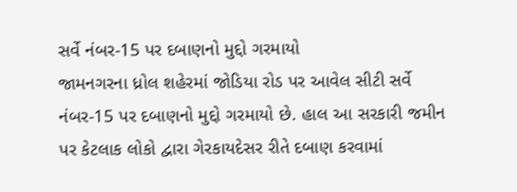સર્વે નંબર-15 પર દબાણનો મુદ્દો ગરમાયો
જામનગરના ધ્રોલ શહેરમાં જોડિયા રોડ પર આવેલ સીટી સર્વે નંબર-15 પર દબાણનો મુદ્દો ગરમાયો છે. હાલ આ સરકારી જમીન પર કેટલાક લોકો દ્વારા ગેરકાયદેસર રીતે દબાણ કરવામાં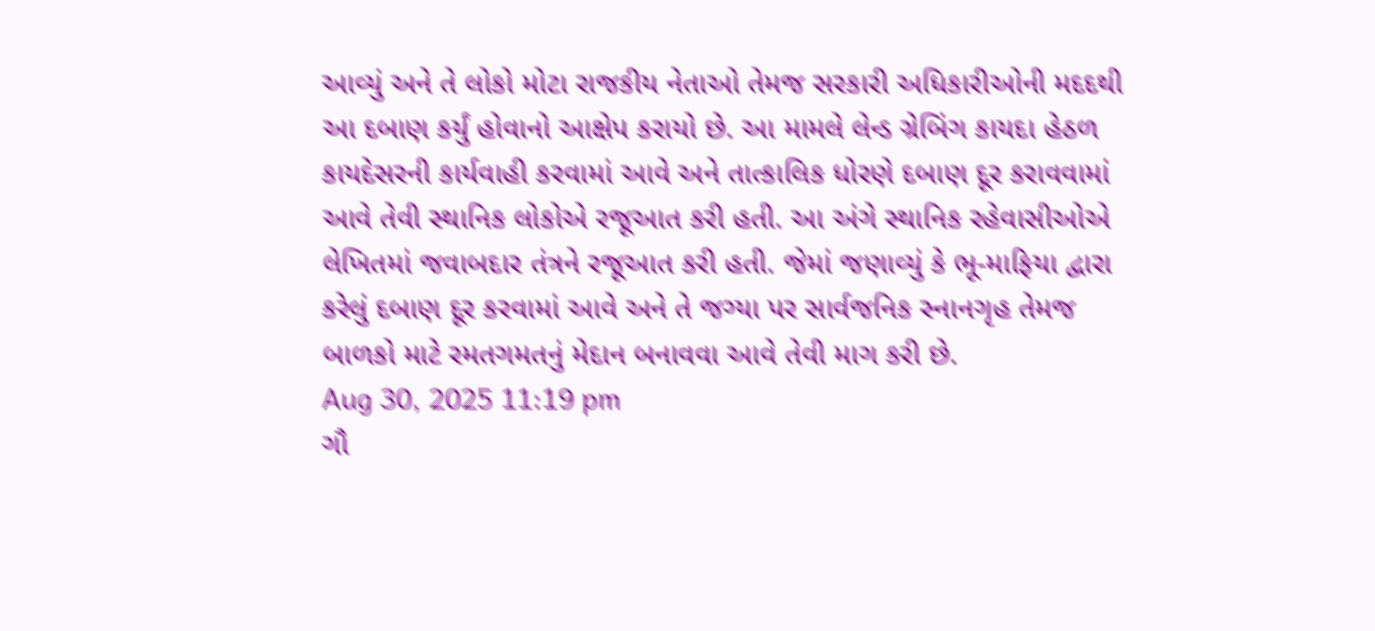આવ્યું અને તે લોકો મોટા રાજકીય નેતાઓ તેમજ સરકારી અધિકારીઓની મદદથી આ દબાણ કર્યું હોવાનો આક્ષેપ કરાયો છે. આ મામલે લેન્ડ ગ્રેબિંગ કાયદા હેઠળ કાયદેસરની કાર્યવાહી કરવામાં આવે અને તાત્કાલિક ધોરણે દબાણ દૂર કરાવવામાં આવે તેવી સ્થાનિક લોકોએ રજૂઆત કરી હતી. આ અંગે સ્થાનિક રહેવાસીઓએ લેખિતમાં જવાબદાર તંત્રને રજૂઆત કરી હતી. જેમાં જણાવ્યું કે ભૂ-માફિયા દ્વારા કરેલું દબાણ દૂર કરવામાં આવે અને તે જગ્યા પર સાર્વજનિક સ્નાનગૃહ તેમજ બાળકો માટે રમતગમતનું મેદાન બનાવવા આવે તેવી માગ કરી છે.
Aug 30, 2025 11:19 pm
ગૌ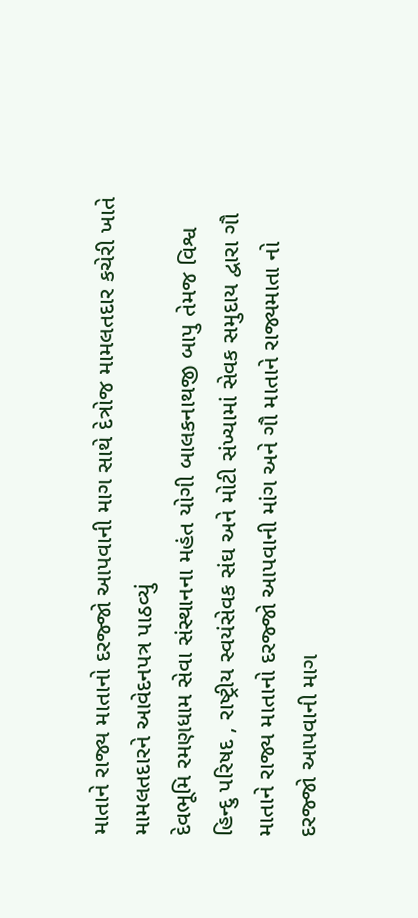માતાને રાજ્ય માતાનો દરજ્જો આપવાની માગ સાથે દેત્રોજ મામલતદાર કચેરી ખાતે મામલતદારને આવેદનપત્ર પાઠવ્યું
દેવભૂમિ રમણધામ સેવા સંસ્થાનના મહંત યોગી બાલકનાથજી બાપુ તેમજ વિશ્વ હિન્દુ પરિષદ , રાષ્ટ્રીય સ્વયંસેવક સંઘ અને મોટી સંખ્યામાં સેવક સમુદાય દ્વારા ગૌ માતાને રાજ્ય માતાનો દરજ્જો આપવાની માંગ અને ગૌ માતાને રાજ્યમાતા નો દરજ્જો આપવાની માગ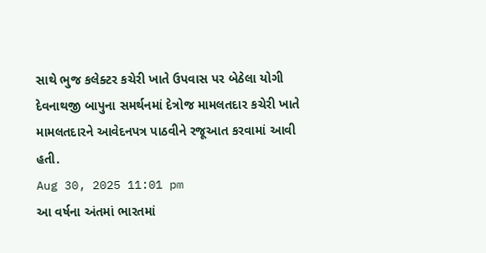સાથે ભુજ કલેક્ટર કચેરી ખાતે ઉપવાસ પર બેઠેલા યોગી દેવનાથજી બાપુના સમર્થનમાં દેત્રોજ મામલતદાર કચેરી ખાતે મામલતદારને આવેદનપત્ર પાઠવીને રજૂઆત કરવામાં આવી હતી.
Aug 30, 2025 11:01 pm
આ વર્ષના અંતમાં ભારતમાં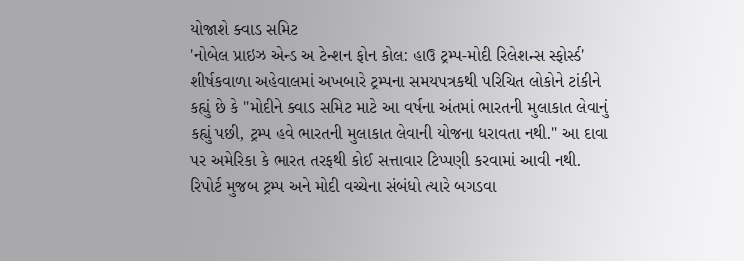યોજાશે ક્વાડ સમિટ
'નોબેલ પ્રાઇઝ એન્ડ અ ટેન્શન ફોન કોલ: હાઉ ટ્રમ્પ-મોદી રિલેશન્સ સ્ફોર્સ્ડ' શીર્ષકવાળા અહેવાલમાં અખબારે ટ્રમ્પના સમયપત્રકથી પરિચિત લોકોને ટાંકીને કહ્યું છે કે "મોદીને ક્વાડ સમિટ માટે આ વર્ષના અંતમાં ભારતની મુલાકાત લેવાનું કહ્યું પછી, ટ્રમ્પ હવે ભારતની મુલાકાત લેવાની યોજના ધરાવતા નથી." આ દાવા પર અમેરિકા કે ભારત તરફથી કોઈ સત્તાવાર ટિપ્પણી કરવામાં આવી નથી. રિપોર્ટ મુજબ ટ્રમ્પ અને મોદી વચ્ચેના સંબંધો ત્યારે બગડવા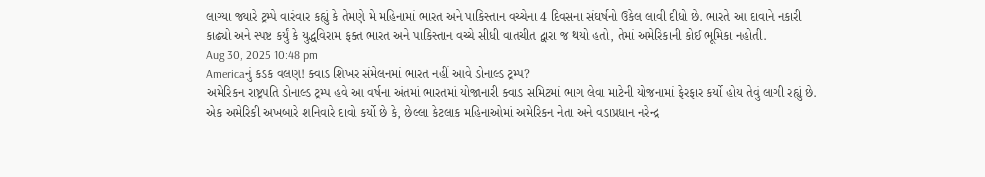લાગ્યા જ્યારે ટ્રમ્પે વારંવાર કહ્યું કે તેમણે મે મહિનામાં ભારત અને પાકિસ્તાન વચ્ચેના 4 દિવસના સંઘર્ષનો ઉકેલ લાવી દીધો છે. ભારતે આ દાવાને નકારી કાઢ્યો અને સ્પષ્ટ કર્યું કે યુદ્ધવિરામ ફક્ત ભારત અને પાકિસ્તાન વચ્ચે સીધી વાતચીત દ્વારા જ થયો હતો, તેમાં અમેરિકાની કોઈ ભૂમિકા નહોતી.
Aug 30, 2025 10:48 pm
Americaનું કડક વલણ! ક્વાડ શિખર સંમેલનમાં ભારત નહીં આવે ડોનાલ્ડ ટ્રમ્પ?
અમેરિકન રાષ્ટ્રપતિ ડોનાલ્ડ ટ્રમ્પ હવે આ વર્ષના અંતમાં ભારતમાં યોજાનારી ક્વાડ સમિટમાં ભાગ લેવા માટેની યોજનામાં ફેરફાર કર્યો હોય તેવું લાગી રહ્યું છે. એક અમેરિકી અખબારે શનિવારે દાવો કર્યો છે કે, છેલ્લા કેટલાક મહિનાઓમાં અમેરિકન નેતા અને વડાપ્રધાન નરેન્દ્ર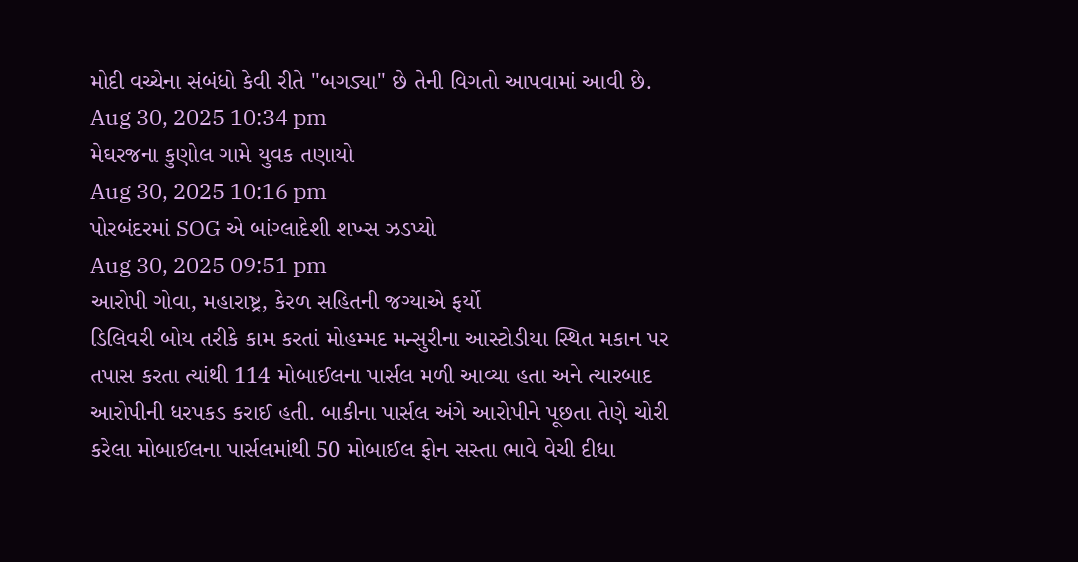મોદી વચ્ચેના સંબંધો કેવી રીતે "બગડ્યા" છે તેની વિગતો આપવામાં આવી છે.
Aug 30, 2025 10:34 pm
મેઘરજના કુણોલ ગામે યુવક તણાયો
Aug 30, 2025 10:16 pm
પોરબંદરમાં SOG એ બાંગ્લાદેશી શખ્સ ઝડપ્યો
Aug 30, 2025 09:51 pm
આરોપી ગોવા, મહારાષ્ટ્ર, કેરળ સહિતની જગ્યાએ ફર્યો
ડિલિવરી બોય તરીકે કામ કરતાં મોહમ્મદ મન્સુરીના આસ્ટોડીયા સ્થિત મકાન પર તપાસ કરતા ત્યાંથી 114 મોબાઈલના પાર્સલ મળી આવ્યા હતા અને ત્યારબાદ આરોપીની ધરપકડ કરાઈ હતી. બાકીના પાર્સલ અંગે આરોપીને પૂછતા તેણે ચોરી કરેલા મોબાઈલના પાર્સલમાંથી 50 મોબાઈલ ફોન સસ્તા ભાવે વેચી દીધા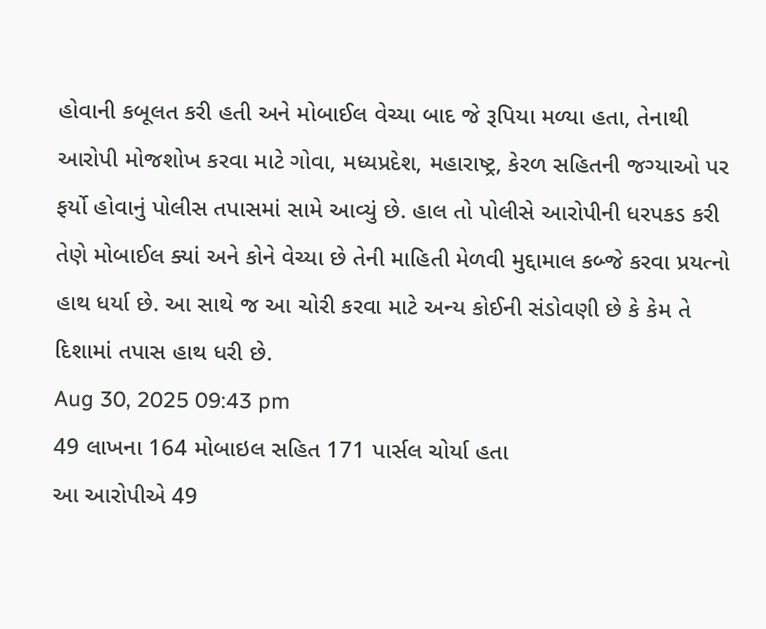હોવાની કબૂલત કરી હતી અને મોબાઈલ વેચ્યા બાદ જે રૂપિયા મળ્યા હતા, તેનાથી આરોપી મોજશોખ કરવા માટે ગોવા, મધ્યપ્રદેશ, મહારાષ્ટ્ર, કેરળ સહિતની જગ્યાઓ પર ફર્યો હોવાનું પોલીસ તપાસમાં સામે આવ્યું છે. હાલ તો પોલીસે આરોપીની ધરપકડ કરી તેણે મોબાઈલ ક્યાં અને કોને વેચ્યા છે તેની માહિતી મેળવી મુદ્દામાલ કબ્જે કરવા પ્રયત્નો હાથ ધર્યા છે. આ સાથે જ આ ચોરી કરવા માટે અન્ય કોઈની સંડોવણી છે કે કેમ તે દિશામાં તપાસ હાથ ધરી છે.
Aug 30, 2025 09:43 pm
49 લાખના 164 મોબાઇલ સહિત 171 પાર્સલ ચોર્યા હતા
આ આરોપીએ 49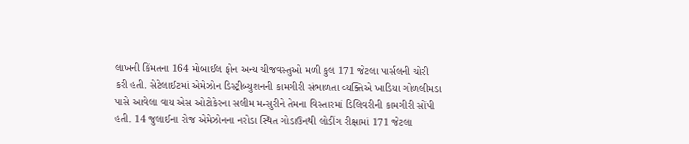લાખની કિંમતના 164 મોબાઈલ ફોન અન્ય ચીજવસ્તુઓ મળી કુલ 171 જેટલા પાર્સલની ચોરી કરી હતી. સેટેલાઈટમાં એમેઝોન ડિસ્ટ્રીબ્યુશનની કામગીરી સંભાળતા વ્યક્તિએ ખાડિયા ગોળલીમડા પાસે આવેલા વાય એસ ઓટોકેરના સલીમ મન્સુરીને તેમના વિસ્તારમાં ડિલિવરીની કામગીરી સોંપી હતી. 14 જુલાઈના રોજ એમેઝોનના નરોડા સ્થિત ગોડાઉનથી લોડીંગ રીક્ષામાં 171 જેટલા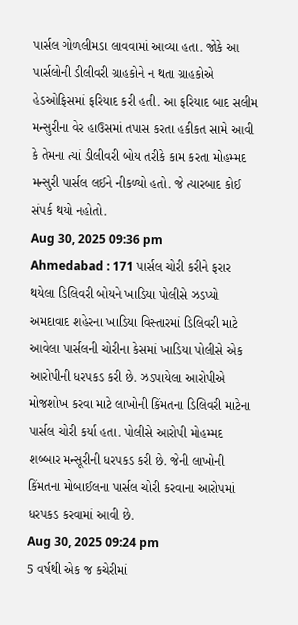પાર્સલ ગોળલીમડા લાવવામાં આવ્યા હતા. જોકે આ પાર્સલોની ડીલીવરી ગ્રાહકોને ન થતા ગ્રાહકોએ હેડઓફિસમાં ફરિયાદ કરી હતી. આ ફરિયાદ બાદ સલીમ મન્સુરીના વેર હાઉસમાં તપાસ કરતા હકીકત સામે આવી કે તેમના ત્યાં ડીલીવરી બોય તરીકે કામ કરતા મોહમ્મદ મન્સુરી પાર્સલ લઈને નીકળ્યો હતો. જે ત્યારબાદ કોઈ સંપર્ક થયો નહોતો.
Aug 30, 2025 09:36 pm
Ahmedabad : 171 પાર્સલ ચોરી કરીને ફરાર થયેલા ડિલિવરી બોયને ખાડિયા પોલીસે ઝડપ્યો
અમદાવાદ શહેરના ખાડિયા વિસ્તારમાં ડિલિવરી માટે આવેલા પાર્સલની ચોરીના કેસમાં ખાડિયા પોલીસે એક આરોપીની ધરપકડ કરી છે. ઝડપાયેલા આરોપીએ મોજશોખ કરવા માટે લાખોની કિંમતના ડિલિવરી માટેના પાર્સલ ચોરી કર્યા હતા. પોલીસે આરોપી મોહમ્મદ શબ્બાર મન્સૂરીની ધરપકડ કરી છે. જેની લાખોની કિંમતના મોબાઈલના પાર્સલ ચોરી કરવાના આરોપમાં ધરપકડ કરવામાં આવી છે.
Aug 30, 2025 09:24 pm
5 વર્ષથી એક જ કચેરીમાં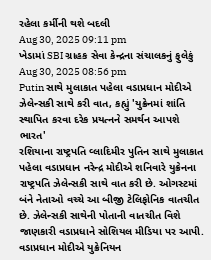રહેલા કર્મીની થશે બદલી
Aug 30, 2025 09:11 pm
ખેડામાં SBI ગ્રાહક સેવા કેન્દ્રના સંચાલકનું ફુલેકું
Aug 30, 2025 08:56 pm
Putin સાથે મુલાકાત પહેલા વડાપ્રધાન મોદીએ ઝેલેન્સકી સાથે કરી વાત, કહ્યું 'યુક્રેનમાં શાંતિ સ્થાપિત કરવા દરેક પ્રયત્નને સમર્થન આપશે ભારત'
રશિયાના રાષ્ટ્રપતિ વ્લાદિમીર પુતિન સાથે મુલાકાત પહેલા વડાપ્રધાન નરેન્દ્ર મોદીએ શનિવારે યુક્રેનના રાષ્ટ્રપતિ ઝેલેન્સકી સાથે વાત કરી છે. ઓગસ્ટમાં બંને નેતાઓ વચ્ચે આ બીજી ટેલિફોનિક વાતચીત છે. ઝેલેન્સકી સાથેની પોતાની વાતચીત વિશે જાણકારી વડાપ્રધાને સોશિયલ મીડિયા પર આપી. વડાપ્રધાન મોદીએ યુક્રેનિયન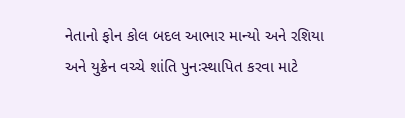નેતાનો ફોન કોલ બદલ આભાર માન્યો અને રશિયા અને યુક્રેન વચ્ચે શાંતિ પુનઃસ્થાપિત કરવા માટે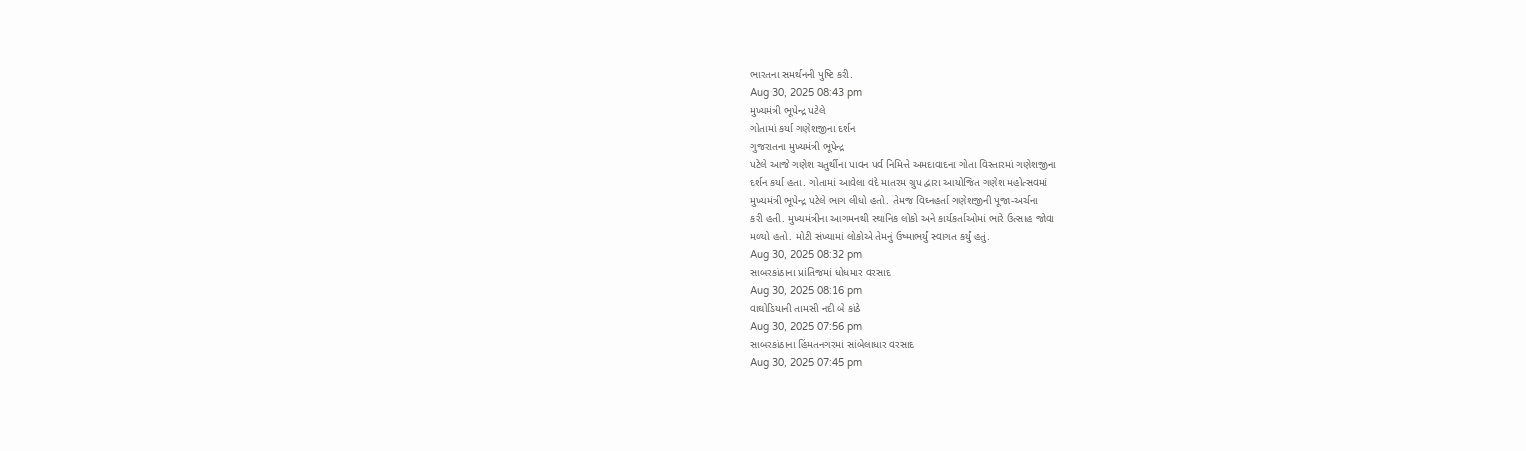ભારતના સમર્થનની પુષ્ટિ કરી.
Aug 30, 2025 08:43 pm
મુખ્યમંત્રી ભૂપેન્દ્ર પટેલે
ગોતામાં કર્યા ગણેશજીના દર્શન
ગુજરાતના મુખ્યમંત્રી ભૂપેન્દ્ર
પટેલે આજે ગણેશ ચતુર્થીના પાવન પર્વ નિમિત્તે અમદાવાદના ગોતા વિસ્તારમાં ગણેશજીના
દર્શન કર્યા હતા. ગોતામાં આવેલા વંદે માતરમ ગ્રુપ દ્વારા આયોજિત ગણેશ મહોત્સવમાં
મુખ્યમંત્રી ભૂપેન્દ્ર પટેલે ભાગ લીધો હતો. તેમજ વિઘ્નહર્તા ગણેશજીની પૂજા-અર્ચના
કરી હતી. મુખ્યમંત્રીના આગમનથી સ્થાનિક લોકો અને કાર્યકર્તાઓમાં ભારે ઉત્સાહ જોવા
મળ્યો હતો. મોટી સંખ્યામાં લોકોએ તેમનું ઉષ્માભર્યું સ્વાગત કર્યું હતું.
Aug 30, 2025 08:32 pm
સાબરકાંઠાના પ્રાંતિજમાં ધોધમાર વરસાદ
Aug 30, 2025 08:16 pm
વાઘોડિયાની તામસી નદી બે કાંઠે
Aug 30, 2025 07:56 pm
સાબરકાંઠાના હિંમતનગરમાં સાંબેલાધાર વરસાદ
Aug 30, 2025 07:45 pm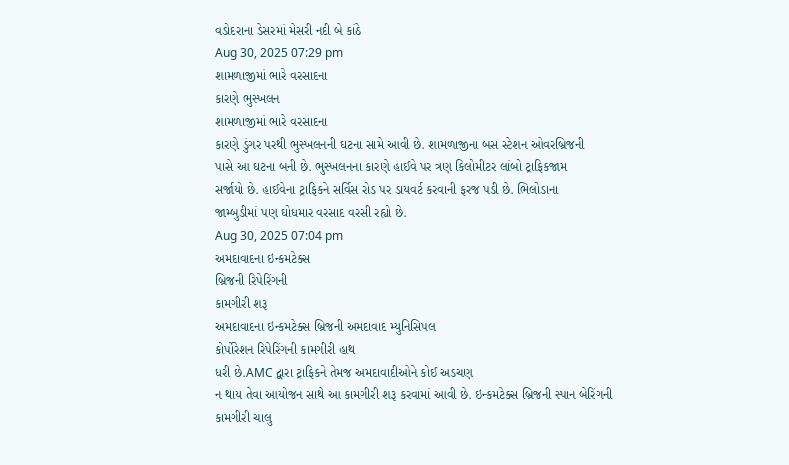વડોદરાના ડેસરમાં મેસરી નદી બે કાંઠે
Aug 30, 2025 07:29 pm
શામળાજીમાં ભારે વરસાદના
કારણે ભુસ્ખલન
શામળાજીમાં ભારે વરસાદના
કારણે ડુંગર પરથી ભુસ્ખલનની ઘટના સામે આવી છે. શામળાજીના બસ સ્ટેશન ઓવરબ્રિજની
પાસે આ ઘટના બની છે. ભુસ્ખલનના કારણે હાઈવે પર ત્રણ કિલોમીટર લાંબો ટ્રાફિકજામ
સર્જાયો છે. હાઈવેના ટ્રાફિકને સર્વિસ રોડ પર ડાયવર્ટ કરવાની ફરજ પડી છે. ભિલોડાના
જામ્બુડીમાં પણ ઘોધમાર વરસાદ વરસી રહ્યો છે.
Aug 30, 2025 07:04 pm
અમદાવાદના ઇન્કમટેક્સ
બ્રિજની રિપેરિંગની
કામગીરી શરૂ
અમદાવાદના ઇન્કમટેક્સ બ્રિજની અમદાવાદ મ્યુનિસિપલ
કોર્પોરેશન રિપેરિંગની કામગીરી હાથ
ધરી છે.AMC દ્વારા ટ્રાફિકને તેમજ અમદાવાદીઓને કોઈ અડચણ
ન થાય તેવા આયોજન સાથે આ કામગીરી શરૂ કરવામાં આવી છે. ઇન્કમટેક્સ બ્રિજની સ્પાન બેરિંગની કામગીરી ચાલુ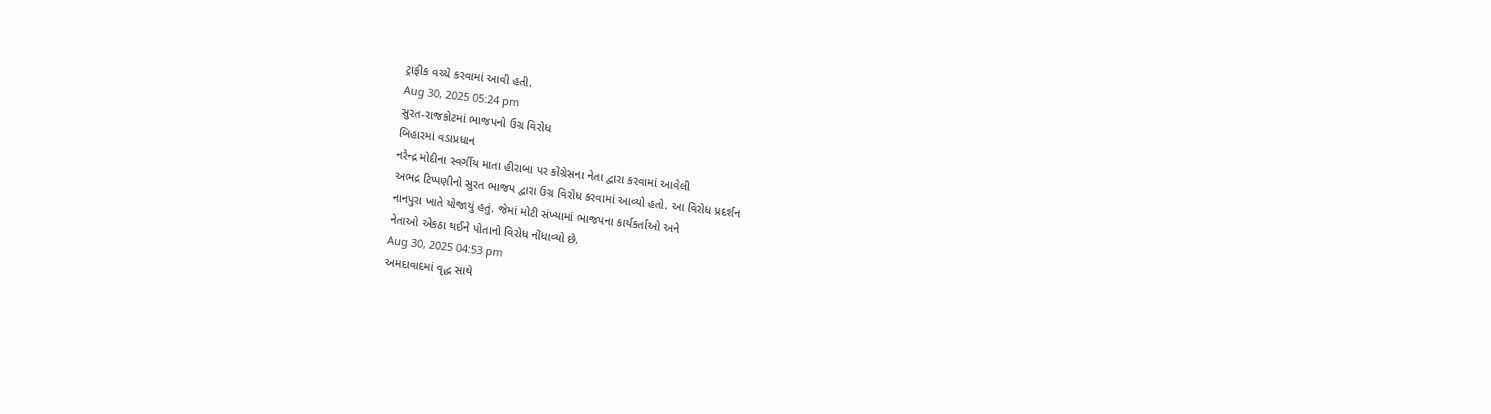ટ્રાફીક વચ્ચે કરવામાં આવી હતી.
Aug 30, 2025 05:24 pm
સુરત-રાજકોટમાં ભાજપનો ઉગ્ર વિરોધ
બિહારમાં વડાપ્રધાન
નરેન્દ્ર મોદીના સ્વર્ગીય માતા હીરાબા પર કોંગ્રેસના નેતા દ્વારા કરવામાં આવેલી
અભદ્ર ટિપ્પણીનો સુરત ભાજપ દ્વારા ઉગ્ર વિરોધ કરવામાં આવ્યો હતો. આ વિરોધ પ્રદર્શન
નાનપુરા ખાતે યોજાયું હતું. જેમાં મોટી સંખ્યામાં ભાજપના કાર્યકર્તાઓ અને
નેતાઓ એકઠા થઈને પોતાનો વિરોધ નોંધાવ્યો છે.
Aug 30, 2025 04:53 pm
અમદાવાદમાં વૃદ્ધ સાથે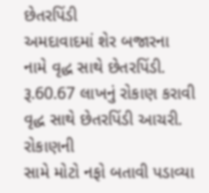છેતરપિંડી
અમદાવાદમાં શેર બજારના
નામે વૃદ્ધ સાથે છેતરપિંડી. રૂ.60.67 લાખનું રોકાણ કરાવી વૃદ્ધ સાથે છેતરપિંડી આચરી. રોકાણની
સામે મોટો નફો બતાવી પડાવ્યા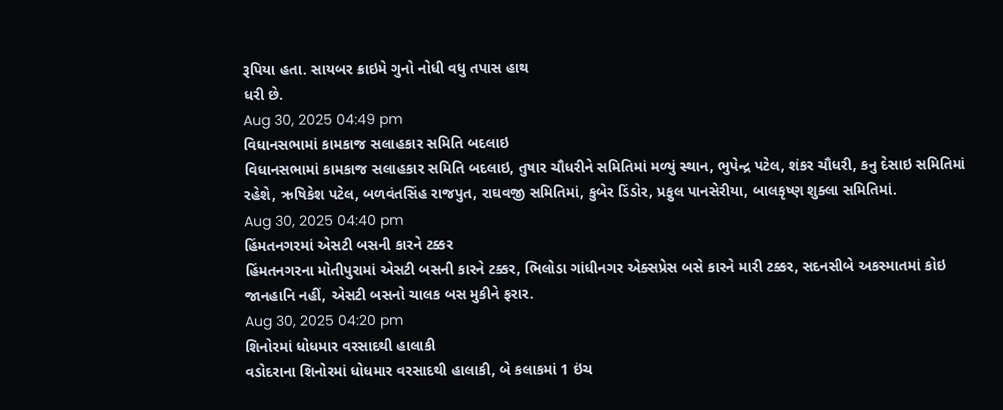રૂપિયા હતા. સાયબર ક્રાઇમે ગુનો નોધી વધુ તપાસ હાથ
ધરી છે.
Aug 30, 2025 04:49 pm
વિધાનસભામાં કામકાજ સલાહકાર સમિતિ બદલાઇ
વિધાનસભામાં કામકાજ સલાહકાર સમિતિ બદલાઇ, તુષાર ચૌધરીને સમિતિમાં મળ્યું સ્થાન, ભુપેન્દ્ર પટેલ, શંકર ચૌધરી, કનુ દેસાઇ સમિતિમાં રહેશે, ઋષિકેશ પટેલ, બળવંતસિંહ રાજપુત, રાઘવજી સમિતિમાં, કુબેર ડિંડોર, પ્રફુલ પાનસેરીયા, બાલકૃષ્ણ શુક્લા સમિતિમાં.
Aug 30, 2025 04:40 pm
હિંમતનગરમાં એસટી બસની કારને ટક્કર
હિંમતનગરના મોતીપુરામાં એસટી બસની કારને ટક્કર, ભિલોડા ગાંધીનગર એક્સપ્રેસ બસે કારને મારી ટક્કર, સદનસીબે અકસ્માતમાં કોઇ જાનહાનિ નહીં, એસટી બસનો ચાલક બસ મુકીને ફરાર.
Aug 30, 2025 04:20 pm
શિનોરમાં ધોધમાર વરસાદથી હાલાકી
વડોદરાના શિનોરમાં ધોધમાર વરસાદથી હાલાકી, બે કલાકમાં 1 ઇંચ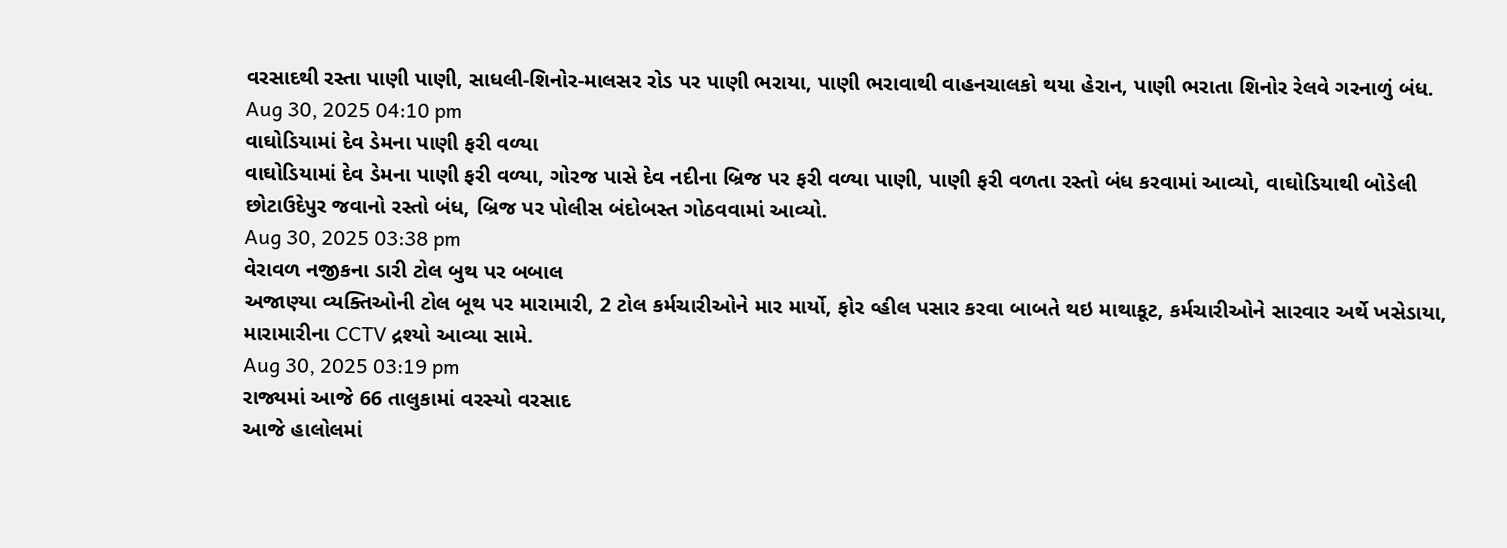વરસાદથી રસ્તા પાણી પાણી, સાધલી-શિનોર-માલસર રોડ પર પાણી ભરાયા, પાણી ભરાવાથી વાહનચાલકો થયા હેરાન, પાણી ભરાતા શિનોર રેલવે ગરનાળું બંધ.
Aug 30, 2025 04:10 pm
વાઘોડિયામાં દેવ ડેમના પાણી ફરી વળ્યા
વાઘોડિયામાં દેવ ડેમના પાણી ફરી વળ્યા, ગોરજ પાસે દેવ નદીના બ્રિજ પર ફરી વળ્યા પાણી, પાણી ફરી વળતા રસ્તો બંધ કરવામાં આવ્યો, વાઘોડિયાથી બોડેલી છોટાઉદેપુર જવાનો રસ્તો બંધ, બ્રિજ પર પોલીસ બંદોબસ્ત ગોઠવવામાં આવ્યો.
Aug 30, 2025 03:38 pm
વેરાવળ નજીકના ડારી ટોલ બુથ પર બબાલ
અજાણ્યા વ્યક્તિઓની ટોલ બૂથ પર મારામારી, 2 ટોલ કર્મચારીઓને માર માર્યો, ફોર વ્હીલ પસાર કરવા બાબતે થઇ માથાકૂટ, કર્મચારીઓને સારવાર અર્થે ખસેડાયા, મારામારીના CCTV દ્રશ્યો આવ્યા સામે.
Aug 30, 2025 03:19 pm
રાજ્યમાં આજે 66 તાલુકામાં વરસ્યો વરસાદ
આજે હાલોલમાં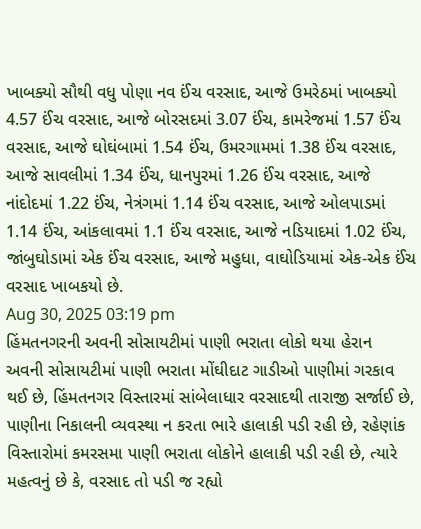ખાબક્યો સૌથી વધુ પોણા નવ ઈંચ વરસાદ, આજે ઉમરેઠમાં ખાબક્યો 4.57 ઈંચ વરસાદ, આજે બોરસદમાં 3.07 ઈંચ, કામરેજમાં 1.57 ઈંચ વરસાદ, આજે ઘોઘંબામાં 1.54 ઈંચ, ઉમરગામમાં 1.38 ઈંચ વરસાદ, આજે સાવલીમાં 1.34 ઈંચ, ધાનપુરમાં 1.26 ઈંચ વરસાદ, આજે નાંદોદમાં 1.22 ઈંચ, નેત્રંગમાં 1.14 ઈંચ વરસાદ, આજે ઓલપાડમાં 1.14 ઈંચ, આંકલાવમાં 1.1 ઈંચ વરસાદ, આજે નડિયાદમાં 1.02 ઈંચ, જાંબુઘોડામાં એક ઈંચ વરસાદ, આજે મહુધા, વાઘોડિયામાં એક-એક ઈંચ વરસાદ ખાબકયો છે.
Aug 30, 2025 03:19 pm
હિંમતનગરની અવની સોસાયટીમાં પાણી ભરાતા લોકો થયા હેરાન
અવની સોસાયટીમાં પાણી ભરાતા મોંઘીદાટ ગાડીઓ પાણીમાં ગરકાવ થઈ છે, હિંમતનગર વિસ્તારમાં સાંબેલાધાર વરસાદથી તારાજી સર્જાઈ છે, પાણીના નિકાલની વ્યવસ્થા ન કરતા ભારે હાલાકી પડી રહી છે, રહેણાંક વિસ્તારોમાં કમરસમા પાણી ભરાતા લોકોને હાલાકી પડી રહી છે, ત્યારે મહત્વનું છે કે, વરસાદ તો પડી જ રહ્યો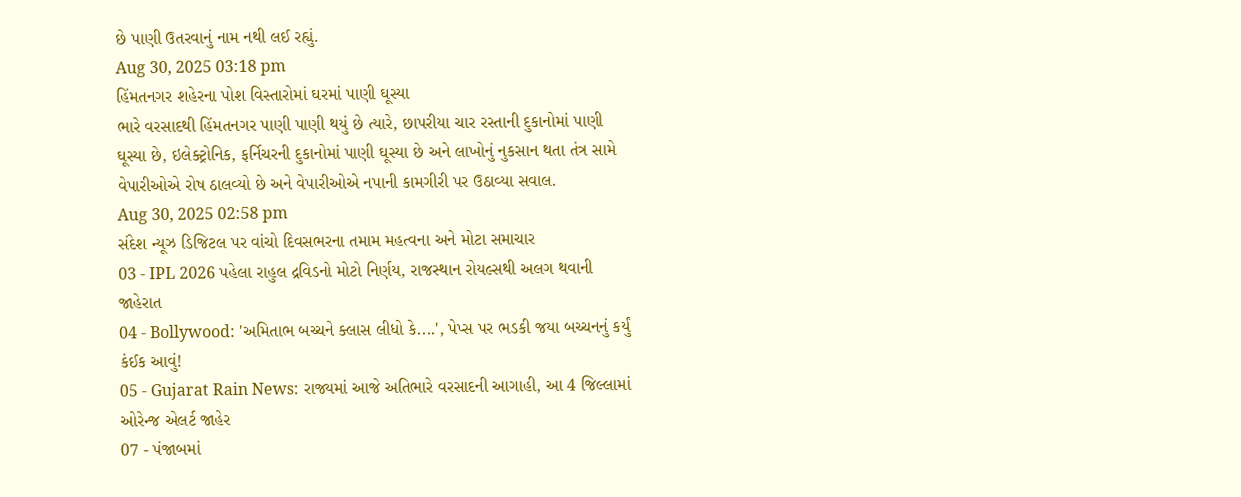છે પાણી ઉતરવાનું નામ નથી લઈ રહ્યું.
Aug 30, 2025 03:18 pm
હિંમતનગર શહેરના પોશ વિસ્તારોમાં ઘરમાં પાણી ઘૂસ્યા
ભારે વરસાદથી હિંમતનગર પાણી પાણી થયું છે ત્યારે, છાપરીયા ચાર રસ્તાની દુકાનોમાં પાણી ઘૂસ્યા છે, ઇલેક્ટ્રોનિક, ફર્નિચરની દુકાનોમાં પાણી ઘૂસ્યા છે અને લાખોનું નુકસાન થતા તંત્ર સામે વેપારીઓએ રોષ ઠાલવ્યો છે અને વેપારીઓએ નપાની કામગીરી પર ઉઠાવ્યા સવાલ.
Aug 30, 2025 02:58 pm
સંદેશ ન્યૂઝ ડિજિટલ પર વાંચો દિવસભરના તમામ મહત્વના અને મોટા સમાચાર
03 - IPL 2026 પહેલા રાહુલ દ્રવિડનો મોટો નિર્ણય, રાજસ્થાન રોયલ્સથી અલગ થવાની જાહેરાત
04 - Bollywood: 'અમિતાભ બચ્ચને ક્લાસ લીધો કે....', પેપ્સ પર ભડકી જયા બચ્ચનનું કર્યું કંઈક આવું!
05 - Gujarat Rain News: રાજ્યમાં આજે અતિભારે વરસાદની આગાહી, આ 4 જિલ્લામાં ઓરેન્જ એલર્ટ જાહેર
07 - પંજાબમાં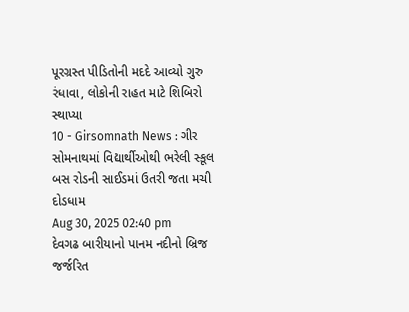પૂરગ્રસ્ત પીડિતોની મદદે આવ્યો ગુરુ રંધાવા, લોકોની રાહત માટે શિબિરો સ્થાપ્યા
10 - Girsomnath News : ગીર સોમનાથમાં વિદ્યાર્થીઓથી ભરેલી સ્કૂલ બસ રોડની સાઈડમાં ઉતરી જતા મચી દોડધામ
Aug 30, 2025 02:40 pm
દેવગઢ બારીયાનો પાનમ નદીનો બ્રિજ જર્જરિત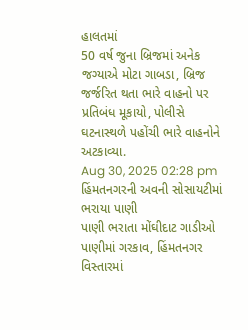હાલતમાં
50 વર્ષ જુના બ્રિજમાં અનેક જગ્યાએ મોટા ગાબડા, બ્રિજ જર્જરિત થતા ભારે વાહનો પર પ્રતિબંધ મૂકાયો, પોલીસે ઘટનાસ્થળે પહોંચી ભારે વાહનોને અટકાવ્યા.
Aug 30, 2025 02:28 pm
હિંમતનગરની અવની સોસાયટીમાં ભરાયા પાણી
પાણી ભરાતા મોંઘીદાટ ગાડીઓ પાણીમાં ગરકાવ, હિંમતનગર વિસ્તારમાં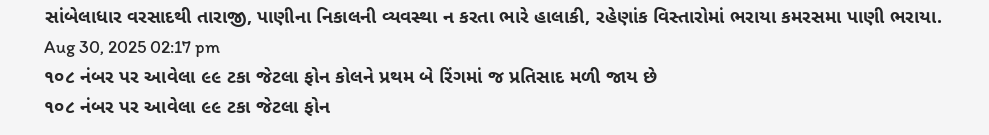સાંબેલાધાર વરસાદથી તારાજી, પાણીના નિકાલની વ્યવસ્થા ન કરતા ભારે હાલાકી, રહેણાંક વિસ્તારોમાં ભરાયા કમરસમા પાણી ભરાયા.
Aug 30, 2025 02:17 pm
૧૦૮ નંબર પર આવેલા ૯૯ ટકા જેટલા ફોન કોલને પ્રથમ બે રિંગમાં જ પ્રતિસાદ મળી જાય છે
૧૦૮ નંબર પર આવેલા ૯૯ ટકા જેટલા ફોન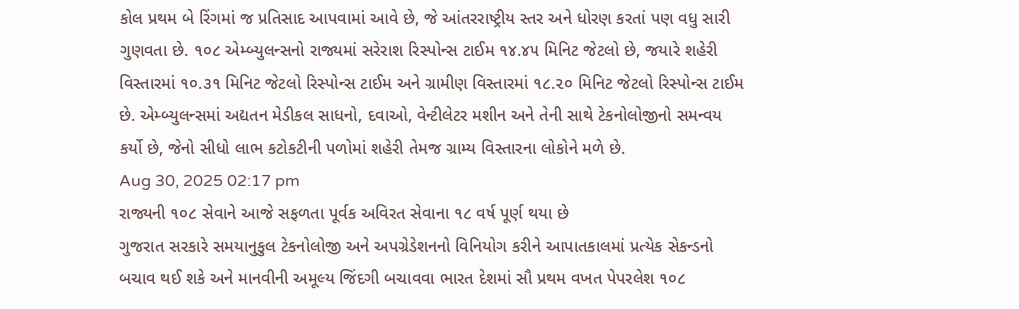કોલ પ્રથમ બે રિંગમાં જ પ્રતિસાદ આપવામાં આવે છે, જે આંતરરાષ્ટ્રીય સ્તર અને ધોરણ કરતાં પણ વધુ સારી ગુણવતા છે. ૧૦૮ એમ્બ્યુલન્સનો રાજ્યમાં સરેરાશ રિસ્પોન્સ ટાઈમ ૧૪.૪૫ મિનિટ જેટલો છે, જયારે શહેરી વિસ્તારમાં ૧૦.૩૧ મિનિટ જેટલો રિસ્પોન્સ ટાઈમ અને ગ્રામીણ વિસ્તારમાં ૧૮.૨૦ મિનિટ જેટલો રિસ્પોન્સ ટાઈમ છે. એમ્બ્યુલન્સમાં અદ્યતન મેડીકલ સાધનો, દવાઓ, વેન્ટીલેટર મશીન અને તેની સાથે ટેકનોલોજીનો સમન્વય કર્યો છે, જેનો સીધો લાભ કટોકટીની પળોમાં શહેરી તેમજ ગ્રામ્ય વિસ્તારના લોકોને મળે છે.
Aug 30, 2025 02:17 pm
રાજ્યની ૧૦૮ સેવાને આજે સફળતા પૂર્વક અવિરત સેવાના ૧૮ વર્ષ પૂર્ણ થયા છે
ગુજરાત સરકારે સમયાનુકુલ ટેકનોલોજી અને અપગ્રેડેશનનો વિનિયોગ કરીને આપાતકાલમાં પ્રત્યેક સેકન્ડનો બચાવ થઈ શકે અને માનવીની અમૂલ્ય જિંદગી બચાવવા ભારત દેશમાં સૌ પ્રથમ વખત પેપરલેશ ૧૦૮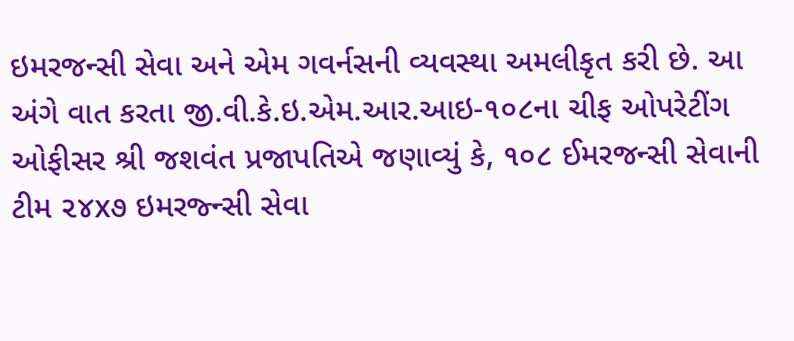ઇમરજન્સી સેવા અને એમ ગવર્નસની વ્યવસ્થા અમલીકૃત કરી છે. આ અંગે વાત કરતા જી.વી.કે.ઇ.એમ.આર.આઇ-૧૦૮ના ચીફ ઓપરેટીંગ ઓફીસર શ્રી જશવંત પ્રજાપતિએ જણાવ્યું કે, ૧૦૮ ઈમરજન્સી સેવાની ટીમ ૨૪x૭ ઇમરજ્ન્સી સેવા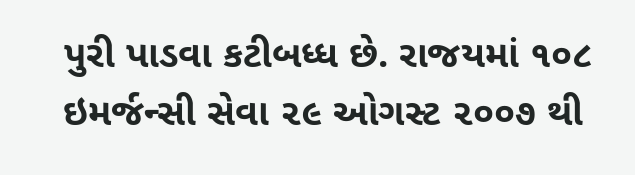પુરી પાડવા કટીબધ્ધ છે. રાજયમાં ૧૦૮ ઇમર્જન્સી સેવા ૨૯ ઓગસ્ટ ૨૦૦૭ થી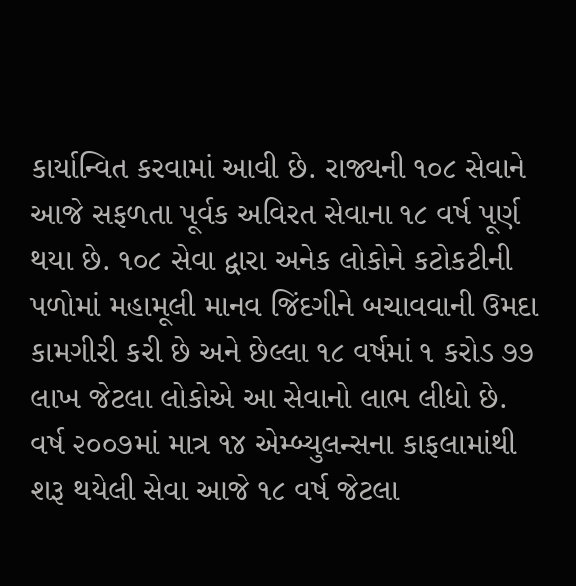કાર્યાન્વિત કરવામાં આવી છે. રાજ્યની ૧૦૮ સેવાને આજે સફળતા પૂર્વક અવિરત સેવાના ૧૮ વર્ષ પૂર્ણ થયા છે. ૧૦૮ સેવા દ્વારા અનેક લોકોને કટોકટીની પળોમાં મહામૂલી માનવ જિંદગીને બચાવવાની ઉમદા કામગીરી કરી છે અને છેલ્લા ૧૮ વર્ષમાં ૧ કરોડ ૭૭ લાખ જેટલા લોકોએ આ સેવાનો લાભ લીધો છે. વર્ષ ૨૦૦૭માં માત્ર ૧૪ એમ્બ્યુલન્સના કાફલામાંથી શરૂ થયેલી સેવા આજે ૧૮ વર્ષ જેટલા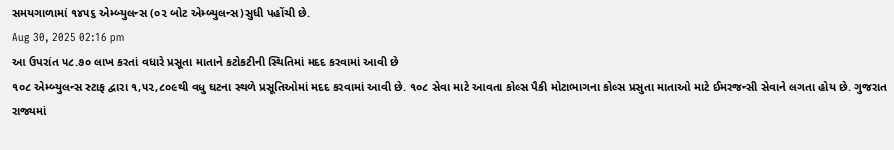સમયગાળામાં ૧૪૫૬ એમ્બ્યુલન્સ (૦૨ બોટ એમ્બ્યુલન્સ)સુધી પહોંચી છે.
Aug 30, 2025 02:16 pm
આ ઉપરાંત ૫૮.૭૦ લાખ કરતાં વધારે પ્રસૂતા માતાને કટોકટીની સ્થિતિમાં મદદ કરવામાં આવી છે
૧૦૮ એમ્બ્યુલન્સ સ્ટાફ દ્વારા ૧,૫૨,૮૦૯થી વધુ ઘટના સ્થળે પ્રસૂતિઓમાં મદદ કરવામાં આવી છે. ૧૦૮ સેવા માટે આવતા કોલ્સ પૈકી મોટાભાગના કોલ્સ પ્રસુતા માતાઓ માટે ઈમરજન્સી સેવાને લગતા હોય છે. ગુજરાત રાજ્યમાં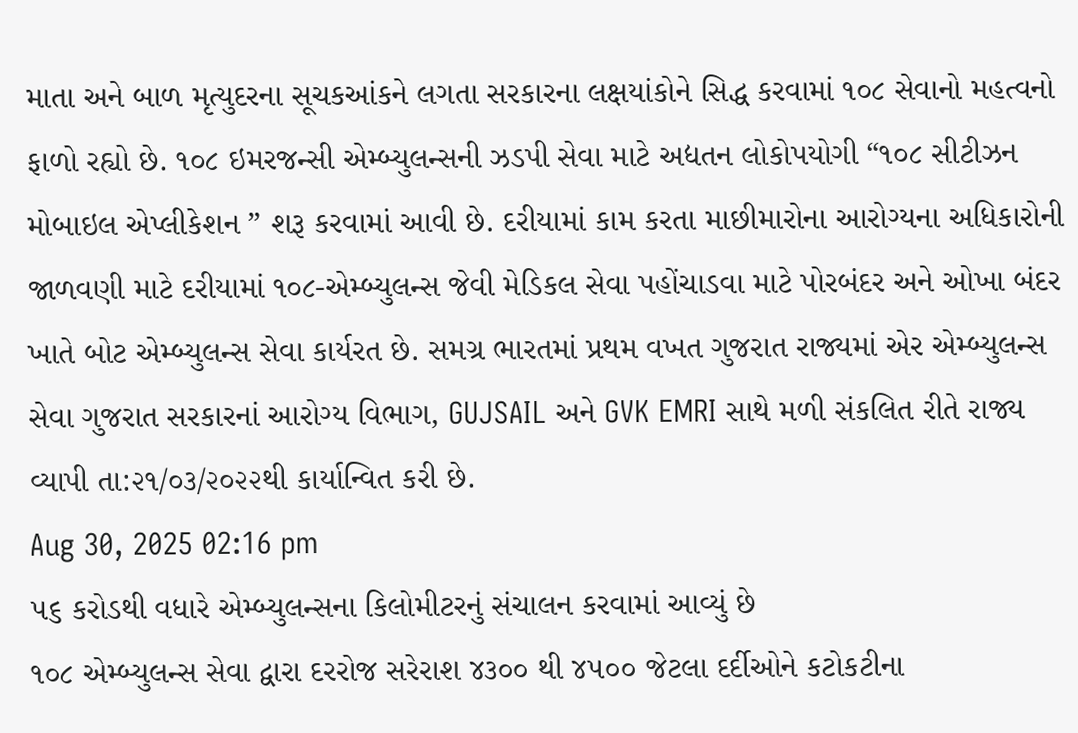માતા અને બાળ મૃત્યુદરના સૂચકઆંકને લગતા સરકારના લક્ષયાંકોને સિદ્ધ કરવામાં ૧૦૮ સેવાનો મહત્વનો ફાળો રહ્યો છે. ૧૦૮ ઇમરજન્સી એમ્બ્યુલન્સની ઝડપી સેવા માટે અદ્યતન લોકોપયોગી “૧૦૮ સીટીઝન મોબાઇલ એપ્લીકેશન ” શરૂ કરવામાં આવી છે. દરીયામાં કામ કરતા માછીમારોના આરોગ્યના અધિકારોની જાળવણી માટે દરીયામાં ૧૦૮-એમ્બ્યુલન્સ જેવી મેડિકલ સેવા પહોંચાડવા માટે પોરબંદર અને ઓખા બંદર ખાતે બોટ એમ્બ્યુલન્સ સેવા કાર્યરત છે. સમગ્ર ભારતમાં પ્રથમ વખત ગુજરાત રાજ્યમાં એર એમ્બ્યુલન્સ સેવા ગુજરાત સરકારનાં આરોગ્ય વિભાગ, GUJSAIL અને GVK EMRI સાથે મળી સંકલિત રીતે રાજ્ય વ્યાપી તા:૨૧/૦૩/૨૦૨૨થી કાર્યાન્વિત કરી છે.
Aug 30, 2025 02:16 pm
૫૬ કરોડથી વધારે એમ્બ્યુલન્સના કિલોમીટરનું સંચાલન કરવામાં આવ્યું છે
૧૦૮ એમ્બ્યુલન્સ સેવા દ્વારા દરરોજ સરેરાશ ૪૩૦૦ થી ૪૫૦૦ જેટલા દર્દીઓને કટોકટીના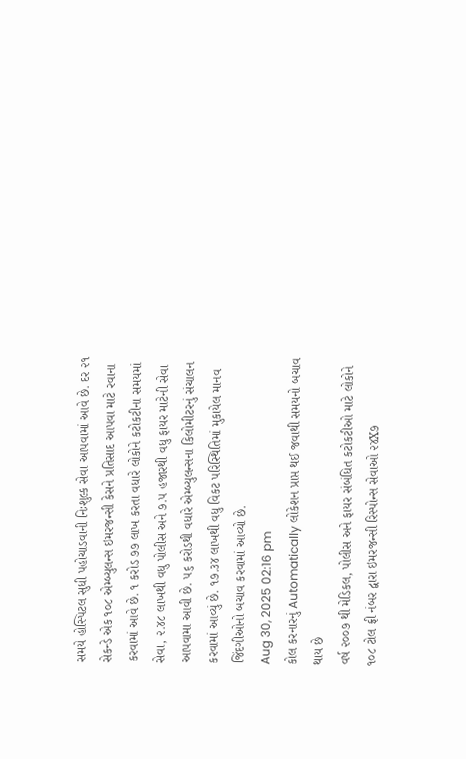સમયે હોસ્પિટલ સુધી પહોચાડવાની નિઃશુલ્ક સેવા આપવામાં આવે છે. દર ૨૧ સેકન્ડે એક ૧૦૮ એમ્બ્યુલન્સ ઇમરજન્સી કેસને પ્રતિસાદ આપવા માટે રવાના કરવામાં આવે છે. ૧ કરોડ ૭૭ લાખ કરતા વધારે લોકોને કટોકટીના સમયમાં સેવા, ૨.૪૮ લાખથી વધુ પોલીસ અને ૭.૫ હજારથી વધુ ફાયર માટેની સેવા આપવામા આવી છે. ૫૬ કરોડથી વધારે એમ્બ્યુલન્સના કિલોમીટરનું સંચાલન કરવામાં આવ્યું છે. ૧૭.૩૪ લાખથી વધુ વિકટ પરિસ્થિતિમાં મુકાયેલ માનવ જિંદગીઓનો બચાવ કરવામાં આવ્યો છે.
Aug 30, 2025 02:16 pm
કોલ કરનારનું Automatically લોકેશન પ્રાપ્ત થઈ જવાથી સમયનો બચાવ થાય છે
વર્ષ ૨૦૦૭ થી મેડિકલ, પોલીસ અને ફાયર સંબંધિત કટોકટીઓ માટે લોકોને ૧૦૮ ટોલ ફ્રી નંબર દ્વારા ઇમરજન્સી રિસ્પોન્સ સેવાઓ ૨૪X૭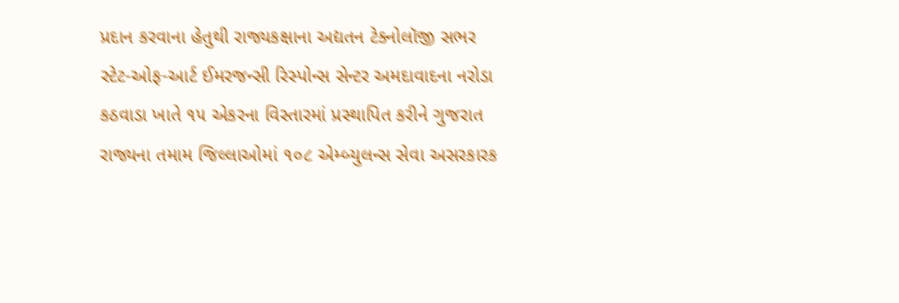પ્રદાન કરવાના હેતુથી રાજ્યકક્ષાના અદ્યતન ટેક્નોલૉજી સભર સ્ટેટ-ઓફ-આર્ટ ઈમરજન્સી રિસ્પોન્સ સેન્ટર અમદાવાદના નરોડા કઠવાડા ખાતે ૧૫ એકરના વિસ્તારમાં પ્રસ્થાપિત કરીને ગુજરાત રાજ્યના તમામ જિલ્લાઓમાં ૧૦૮ એમ્બ્યુલન્સ સેવા અસરકારક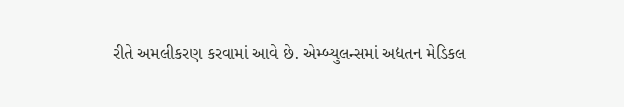રીતે અમલીકરણ કરવામાં આવે છે. એમ્બ્યુલન્સમાં અદ્યતન મેડિકલ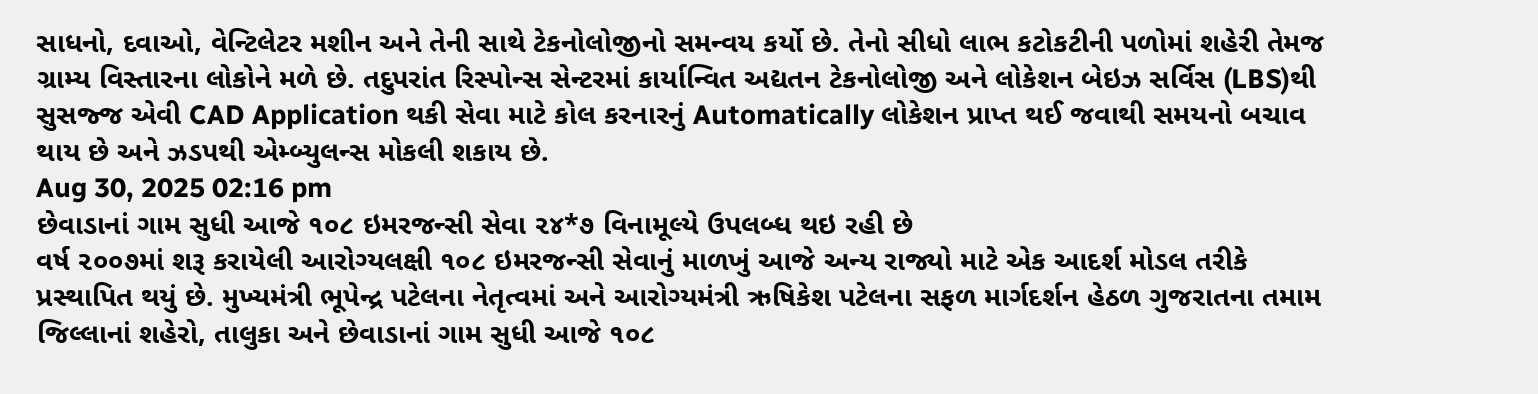સાધનો, દવાઓ, વેન્ટિલેટર મશીન અને તેની સાથે ટેકનોલોજીનો સમન્વય કર્યો છે. તેનો સીધો લાભ કટોકટીની પળોમાં શહેરી તેમજ ગ્રામ્ય વિસ્તારના લોકોને મળે છે. તદુપરાંત રિસ્પોન્સ સેન્ટરમાં કાર્યાન્વિત અદ્યતન ટેકનોલોજી અને લોકેશન બેઇઝ સર્વિસ (LBS)થી સુસજ્જ એવી CAD Application થકી સેવા માટે કોલ કરનારનું Automatically લોકેશન પ્રાપ્ત થઈ જવાથી સમયનો બચાવ થાય છે અને ઝડપથી એમ્બ્યુલન્સ મોકલી શકાય છે.
Aug 30, 2025 02:16 pm
છેવાડાનાં ગામ સુધી આજે ૧૦૮ ઇમરજન્સી સેવા ૨૪*૭ વિનામૂલ્યે ઉપલબ્ધ થઇ રહી છે
વર્ષ ૨૦૦૭માં શરૂ કરાયેલી આરોગ્યલક્ષી ૧૦૮ ઇમરજન્સી સેવાનું માળખું આજે અન્ય રાજ્યો માટે એક આદર્શ મોડલ તરીકે પ્રસ્થાપિત થયું છે. મુખ્યમંત્રી ભૂપેન્દ્ર પટેલના નેતૃત્વમાં અને આરોગ્યમંત્રી ઋષિકેશ પટેલના સફળ માર્ગદર્શન હેઠળ ગુજરાતના તમામ જિલ્લાનાં શહેરો, તાલુકા અને છેવાડાનાં ગામ સુધી આજે ૧૦૮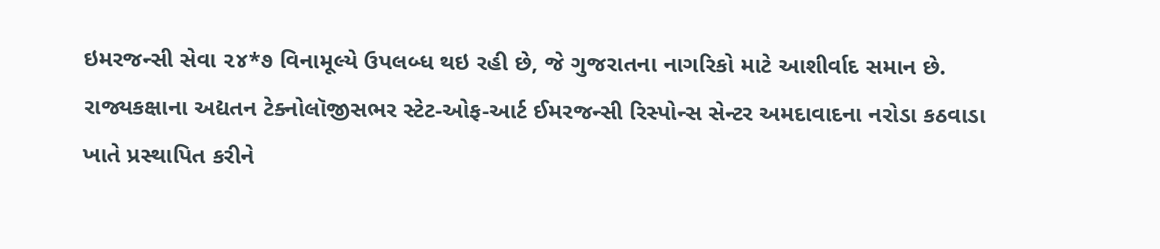ઇમરજન્સી સેવા ૨૪*૭ વિનામૂલ્યે ઉપલબ્ધ થઇ રહી છે, જે ગુજરાતના નાગરિકો માટે આશીર્વાદ સમાન છે. રાજ્યકક્ષાના અદ્યતન ટેક્નોલૉજીસભર સ્ટેટ-ઓફ-આર્ટ ઈમરજન્સી રિસ્પોન્સ સેન્ટર અમદાવાદના નરોડા કઠવાડા ખાતે પ્રસ્થાપિત કરીને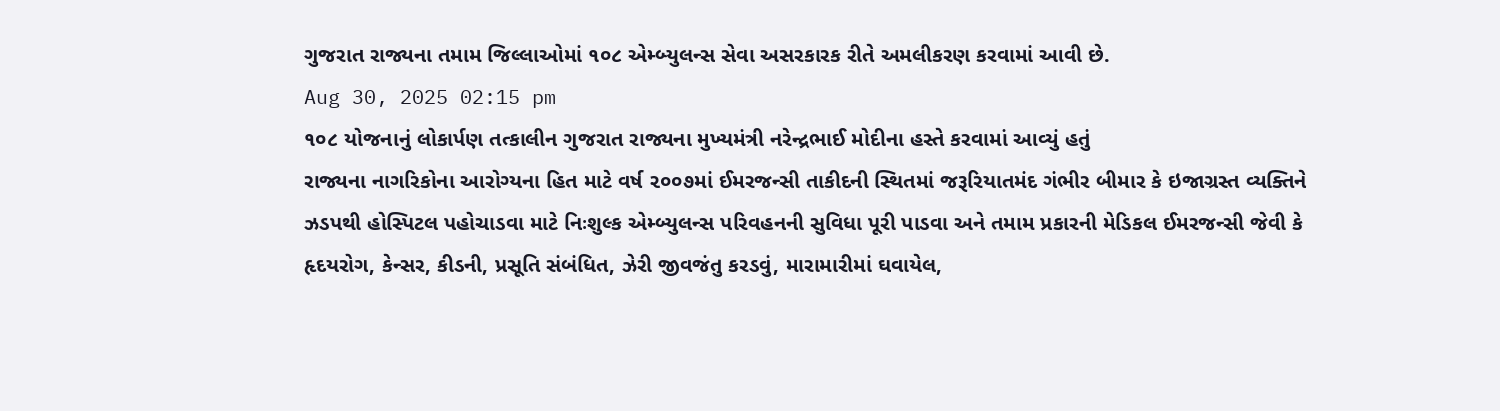ગુજરાત રાજ્યના તમામ જિલ્લાઓમાં ૧૦૮ એમ્બ્યુલન્સ સેવા અસરકારક રીતે અમલીકરણ કરવામાં આવી છે.
Aug 30, 2025 02:15 pm
૧૦૮ યોજનાનું લોકાર્પણ તત્કાલીન ગુજરાત રાજ્યના મુખ્યમંત્રી નરેન્દ્રભાઈ મોદીના હસ્તે કરવામાં આવ્યું હતું
રાજ્યના નાગરિકોના આરોગ્યના હિત માટે વર્ષ ૨૦૦૭માં ઈમરજન્સી તાકીદની સ્થિતમાં જરૂરિયાતમંદ ગંભીર બીમાર કે ઇજાગ્રસ્ત વ્યક્તિને ઝડપથી હોસ્પિટલ પહોચાડવા માટે નિઃશુલ્ક એમ્બ્યુલન્સ પરિવહનની સુવિધા પૂરી પાડવા અને તમામ પ્રકારની મેડિકલ ઈમરજન્સી જેવી કે હૃદયરોગ, કેન્સર, કીડની, પ્રસૂતિ સંબંધિત, ઝેરી જીવજંતુ કરડવું, મારામારીમાં ઘવાયેલ,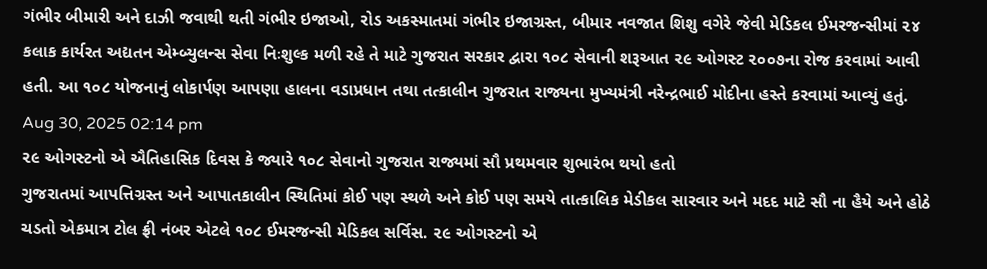ગંભીર બીમારી અને દાઝી જવાથી થતી ગંભીર ઇજાઓ, રોડ અકસ્માતમાં ગંભીર ઇજાગ્રસ્ત, બીમાર નવજાત શિશુ વગેરે જેવી મેડિકલ ઈમરજન્સીમાં ૨૪ કલાક કાર્યરત અદ્યતન એમ્બ્યુલન્સ સેવા નિઃશુલ્ક મળી રહે તે માટે ગુજરાત સરકાર દ્વારા ૧૦૮ સેવાની શરૂઆત ૨૯ ઓગસ્ટ ૨૦૦૭ના રોજ કરવામાં આવી હતી. આ ૧૦૮ યોજનાનું લોકાર્પણ આપણા હાલના વડાપ્રધાન તથા તત્કાલીન ગુજરાત રાજ્યના મુખ્યમંત્રી નરેન્દ્રભાઈ મોદીના હસ્તે કરવામાં આવ્યું હતું.
Aug 30, 2025 02:14 pm
૨૯ ઓગસ્ટનો એ ઐતિહાસિક દિવસ કે જ્યારે ૧૦૮ સેવાનો ગુજરાત રાજ્યમાં સૌ પ્રથમવાર શુભારંભ થયો હતો
ગુજરાતમાં આપત્તિગ્રસ્ત અને આપાતકાલીન સ્થિતિમાં કોઈ પણ સ્થળે અને કોઈ પણ સમયે તાત્કાલિક મેડીકલ સારવાર અને મદદ માટે સૌ ના હૈયે અને હોઠે ચડતો એકમાત્ર ટોલ ફ્રી નંબર એટલે ૧૦૮ ઈમરજન્સી મેડિકલ સર્વિસ. ૨૯ ઓગસ્ટનો એ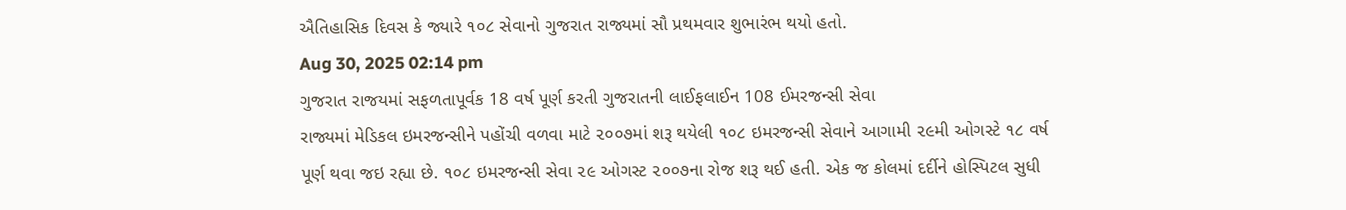ઐતિહાસિક દિવસ કે જ્યારે ૧૦૮ સેવાનો ગુજરાત રાજ્યમાં સૌ પ્રથમવાર શુભારંભ થયો હતો.
Aug 30, 2025 02:14 pm
ગુજરાત રાજયમાં સફળતાપૂર્વક 18 વર્ષ પૂર્ણ કરતી ગુજરાતની લાઈફલાઈન 108 ઈમરજન્સી સેવા
રાજ્યમાં મેડિકલ ઇમરજન્સીને પહોંચી વળવા માટે ૨૦૦૭માં શરૂ થયેલી ૧૦૮ ઇમરજન્સી સેવાને આગામી ૨૯મી ઓગસ્ટે ૧૮ વર્ષ પૂર્ણ થવા જઇ રહ્યા છે. ૧૦૮ ઇમરજન્સી સેવા ૨૯ ઓગસ્ટ ૨૦૦૭ના રોજ શરૂ થઈ હતી. એક જ કોલમાં દર્દીને હોસ્પિટલ સુધી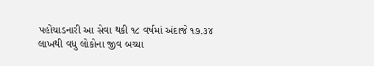પહોંચાડનારી આ સેવા થકી ૧૮ વર્ષમાં અંદાજે ૧૭.૩૪ લાખથી વધુ લોકોના જીવ બચ્યા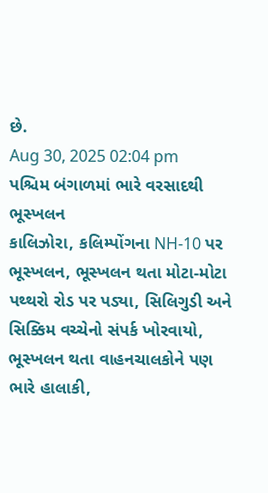છે.
Aug 30, 2025 02:04 pm
પશ્ચિમ બંગાળમાં ભારે વરસાદથી ભૂસ્ખલન
કાલિઝોરા, કલિમ્પોંગના NH-10 પર ભૂસ્ખલન, ભૂસ્ખલન થતા મોટા-મોટા પથ્થરો રોડ પર પડ્યા, સિલિગુડી અને સિક્કિમ વચ્ચેનો સંપર્ક ખોરવાયો, ભૂસ્ખલન થતા વાહનચાલકોને પણ ભારે હાલાકી,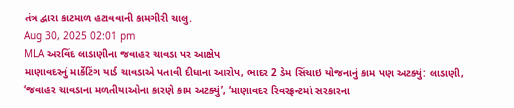તંત્ર દ્વારા કાટમાળ હટાવવાની કામગીરી ચાલુ.
Aug 30, 2025 02:01 pm
MLA અરવિંદ લાડાણીના જવાહર ચાવડા પર આક્ષેપ
માણાવદરનું માર્કેટિંગ યાર્ડ ચાવડાએ પતાવી દીધાના આરોપ, ભાદર 2 ડેમ સિંચાઇ યોજનાનું કામ પણ અટક્યું: લાડાણી, ‘જવાહર ચાવડાના મળતીયાઓના કારણે કામ અટક્યું’, ‘માણાવદર રિવરફ્રન્ટમાં સરકારના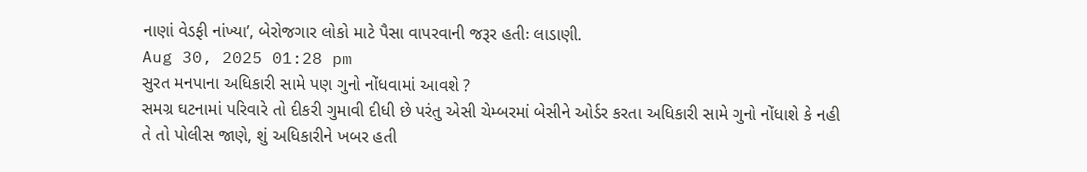નાણાં વેડફી નાંખ્યા’, બેરોજગાર લોકો માટે પૈસા વાપરવાની જરૂર હતીઃ લાડાણી.
Aug 30, 2025 01:28 pm
સુરત મનપાના અધિકારી સામે પણ ગુનો નોંધવામાં આવશે ?
સમગ્ર ઘટનામાં પરિવારે તો દીકરી ગુમાવી દીધી છે પરંતુ એસી ચેમ્બરમાં બેસીને ઓર્ડર કરતા અધિકારી સામે ગુનો નોંધાશે કે નહી તે તો પોલીસ જાણે, શું અધિકારીને ખબર હતી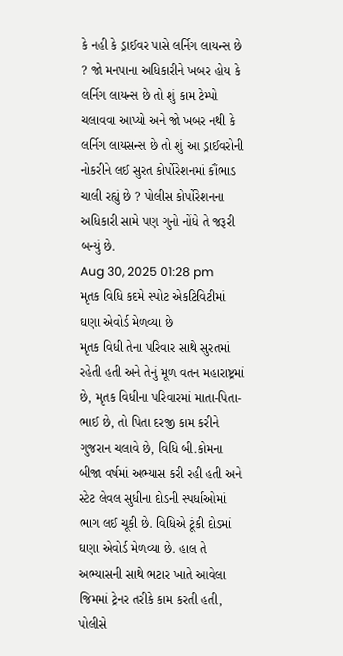કે નહી કે ડ્રાઈવર પાસે લર્નિગ લાયન્સ છે ? જો મનપાના અધિકારીને ખબર હોય કે લર્નિગ લાયન્સ છે તો શું કામ ટેમ્પો ચલાવવા આપ્યો અને જો ખબર નથી કે લર્નિગ લાયસન્સ છે તો શું આ ડ્રાઈવરોની નોકરીને લઈ સુરત કોર્પોરેશનમાં કૌંભાડ ચાલી રહ્યું છે ? પોલીસ કોર્પોરેશનના અધિકારી સામે પણ ગુનો નોંધે તે જરૂરી બન્યું છે.
Aug 30, 2025 01:28 pm
મૃતક વિધિ કદમે સ્પોટ એકટિવિટીમાં ઘણા એવોર્ડ મેળવ્યા છે
મૃતક વિધી તેના પરિવાર સાથે સુરતમાં રહેતી હતી અને તેનું મૂળ વતન મહારાષ્ટ્રમાં છે, મૃતક વિધીના પરિવારમાં માતા-પિતા-ભાઈ છે, તો પિતા દરજી કામ કરીને ગુજરાન ચલાવે છે, વિધિ બી.કોમના બીજા વર્ષમાં અભ્યાસ કરી રહી હતી અને સ્ટેટ લેવલ સુધીના દોડની સ્પર્ધાઓમાં ભાગ લઈ ચૂકી છે. વિધિએ ટૂંકી દોડમાં ઘણા એવોર્ડ મેળવ્યા છે. હાલ તે અભ્યાસની સાથે ભટાર ખાતે આવેલા જિમમાં ટ્રેનર તરીકે કામ કરતી હતી, પોલીસે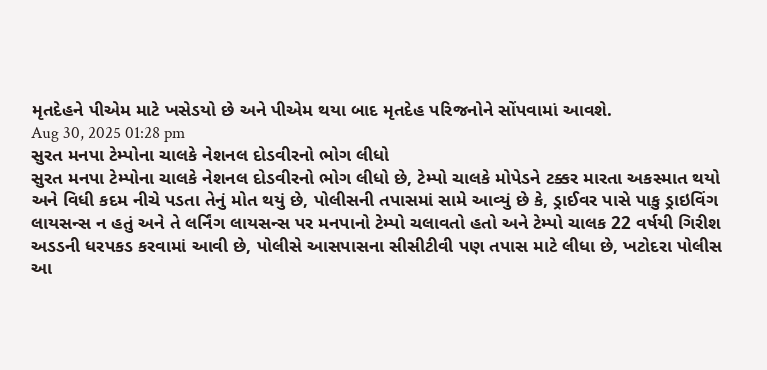મૃતદેહને પીએમ માટે ખસેડયો છે અને પીએમ થયા બાદ મૃતદેહ પરિજનોને સોંપવામાં આવશે.
Aug 30, 2025 01:28 pm
સુરત મનપા ટેમ્પોના ચાલકે નેશનલ દોડવીરનો ભોગ લીધો
સુરત મનપા ટેમ્પોના ચાલકે નેશનલ દોડવીરનો ભોગ લીધો છે, ટેમ્પો ચાલકે મોપેડને ટક્કર મારતા અકસ્માત થયો અને વિધી કદમ નીચે પડતા તેનું મોત થયું છે, પોલીસની તપાસમાં સામે આવ્યું છે કે, ડ્રાઈવર પાસે પાકુ ડ્રાઇવિંગ લાયસન્સ ન હતું અને તે લર્નિંગ લાયસન્સ પર મનપાનો ટેમ્પો ચલાવતો હતો અને ટેમ્પો ચાલક 22 વર્ષયી ગિરીશ અડડની ધરપકડ કરવામાં આવી છે, પોલીસે આસપાસના સીસીટીવી પણ તપાસ માટે લીધા છે, ખટોદરા પોલીસ આ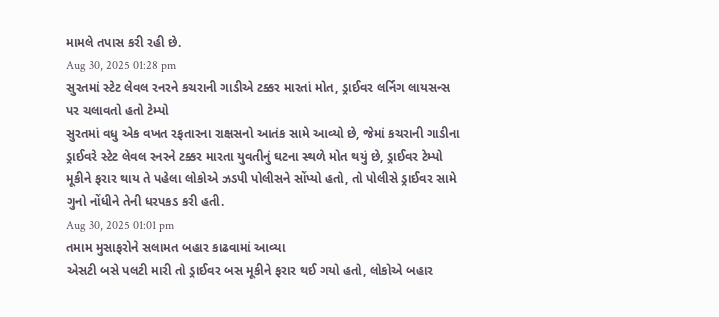મામલે તપાસ કરી રહી છે.
Aug 30, 2025 01:28 pm
સુરતમાં સ્ટેટ લેવલ રનરને કચરાની ગાડીએ ટક્કર મારતાં મોત, ડ્રાઈવર લર્નિગ લાયસન્સ પર ચલાવતો હતો ટેમ્પો
સુરતમાં વધુ એક વખત રફતારના રાક્ષસનો આતંક સામે આવ્યો છે, જેમાં કચરાની ગાડીના ડ્રાઈવરે સ્ટેટ લેવલ રનરને ટક્કર મારતા યુવતીનું ઘટના સ્થળે મોત થયું છે, ડ્રાઈવર ટેમ્પો મૂકીને ફરાર થાય તે પહેલા લોકોએ ઝડપી પોલીસને સોંપ્યો હતો, તો પોલીસે ડ્રાઈવર સામે ગુનો નોંધીને તેની ધરપકડ કરી હતી.
Aug 30, 2025 01:01 pm
તમામ મુસાફરોને સલામત બહાર કાઢવામાં આવ્યા
એસટી બસે પલટી મારી તો ડ્રાઈવર બસ મૂકીને ફરાર થઈ ગયો હતો, લોકોએ બહાર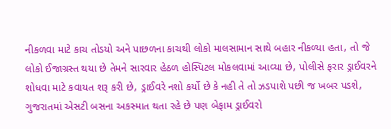નીકળવા માટે કાચ તોડયો અને પાછળના કાચથી લોકો માલસામાન સાથે બહાર નીકળ્યા હતા, તો જે લોકો ઈજાગ્રસ્ત થયા છે તેમને સારવાર હેઠળ હોસ્પિટલ મોકલવામાં આવ્યા છે, પોલીસે ફરાર ડ્રાઈવરને શોધવા માટે કવાયત શરૂ કરી છે, ડ્રાઈવરે નશો કર્યો છે કે નહી તે તો ઝડપાશે પછી જ ખબર પડશે, ગુજરાતમાં એસટી બસના અકસ્માત થતા રહે છે પણ બેફામ ડ્રાઈવરો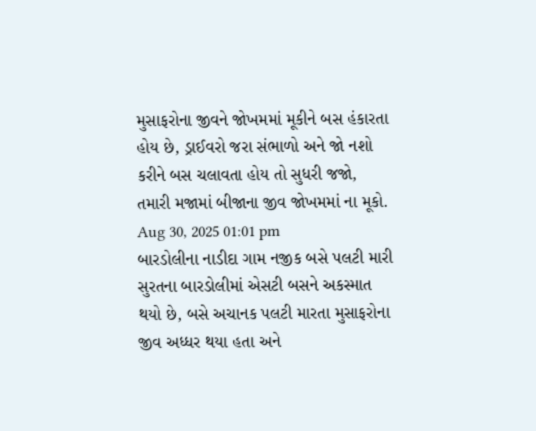મુસાફરોના જીવને જોખમમાં મૂકીને બસ હંકારતા હોય છે, ડ્રાઈવરો જરા સંભાળો અને જો નશો કરીને બસ ચલાવતા હોય તો સુધરી જજો, તમારી મજામાં બીજાના જીવ જોખમમાં ના મૂકો.
Aug 30, 2025 01:01 pm
બારડોલીના નાડીદા ગામ નજીક બસે પલટી મારી
સુરતના બારડોલીમાં એસટી બસને અકસ્માત થયો છે, બસે અચાનક પલટી મારતા મુસાફરોના જીવ અધ્ધર થયા હતા અને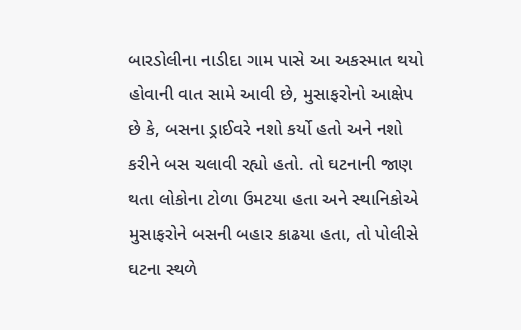બારડોલીના નાડીદા ગામ પાસે આ અકસ્માત થયો હોવાની વાત સામે આવી છે, મુસાફરોનો આક્ષેપ છે કે, બસના ડ્રાઈવરે નશો કર્યો હતો અને નશો કરીને બસ ચલાવી રહ્યો હતો. તો ઘટનાની જાણ થતા લોકોના ટોળા ઉમટયા હતા અને સ્થાનિકોએ મુસાફરોને બસની બહાર કાઢયા હતા, તો પોલીસે ઘટના સ્થળે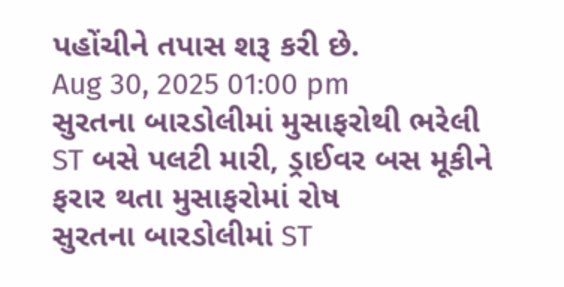પહોંચીને તપાસ શરૂ કરી છે.
Aug 30, 2025 01:00 pm
સુરતના બારડોલીમાં મુસાફરોથી ભરેલી ST બસે પલટી મારી, ડ્રાઈવર બસ મૂકીને ફરાર થતા મુસાફરોમાં રોષ
સુરતના બારડોલીમાં ST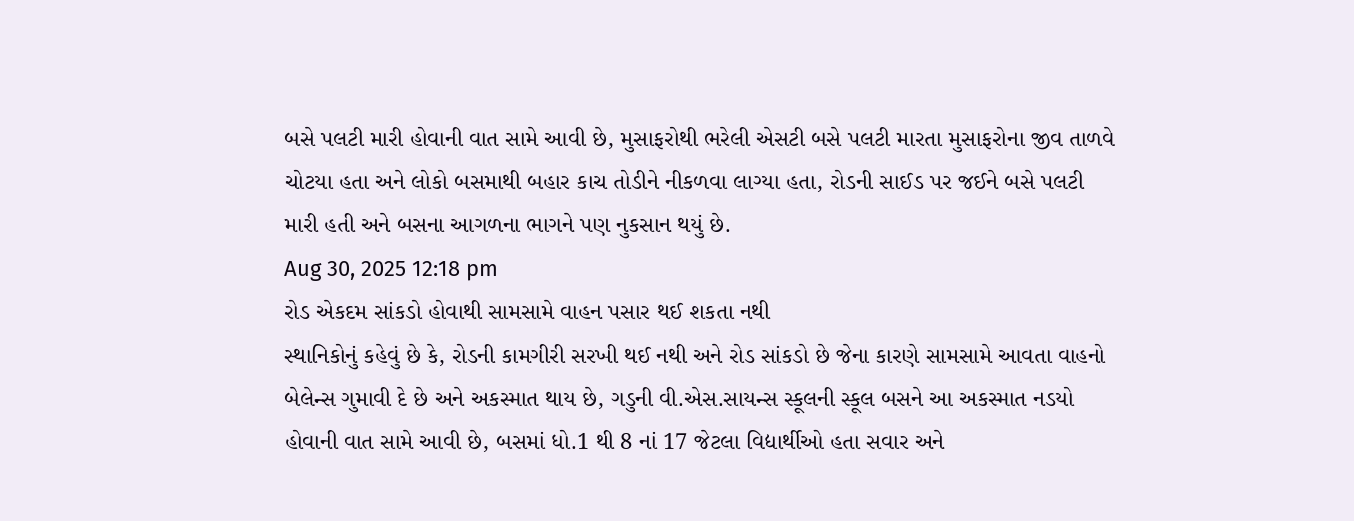બસે પલટી મારી હોવાની વાત સામે આવી છે, મુસાફરોથી ભરેલી એસટી બસે પલટી મારતા મુસાફરોના જીવ તાળવે ચોટયા હતા અને લોકો બસમાથી બહાર કાચ તોડીને નીકળવા લાગ્યા હતા, રોડની સાઈડ પર જઈને બસે પલટી મારી હતી અને બસના આગળના ભાગને પણ નુકસાન થયું છે.
Aug 30, 2025 12:18 pm
રોડ એકદમ સાંકડો હોવાથી સામસામે વાહન પસાર થઈ શકતા નથી
સ્થાનિકોનું કહેવું છે કે, રોડની કામગીરી સરખી થઈ નથી અને રોડ સાંકડો છે જેના કારણે સામસામે આવતા વાહનો બેલેન્સ ગુમાવી દે છે અને અકસ્માત થાય છે, ગડુની વી.એસ.સાયન્સ સ્કૂલની સ્કૂલ બસને આ અકસ્માત નડયો હોવાની વાત સામે આવી છે, બસમાં ધો.1 થી 8 નાં 17 જેટલા વિદ્યાર્થીઓ હતા સવાર અને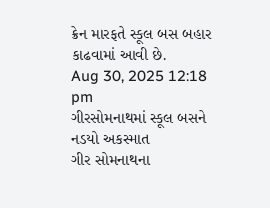ક્રેન મારફતે સ્કૂલ બસ બહાર કાઢવામાં આવી છે.
Aug 30, 2025 12:18 pm
ગીરસોમનાથમાં સ્કૂલ બસને નડયો અકસ્માત
ગીર સોમનાથના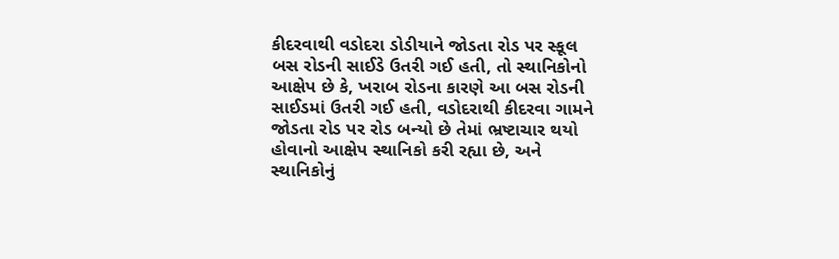કીદરવાથી વડોદરા ડોડીયાને જોડતા રોડ પર સ્કૂલ બસ રોડની સાઈડે ઉતરી ગઈ હતી, તો સ્થાનિકોનો આક્ષેપ છે કે, ખરાબ રોડના કારણે આ બસ રોડની સાઈડમાં ઉતરી ગઈ હતી, વડોદરાથી કીદરવા ગામને જોડતા રોડ પર રોડ બન્યો છે તેમાં ભ્રષ્ટાચાર થયો હોવાનો આક્ષેપ સ્થાનિકો કરી રહ્યા છે, અને સ્થાનિકોનું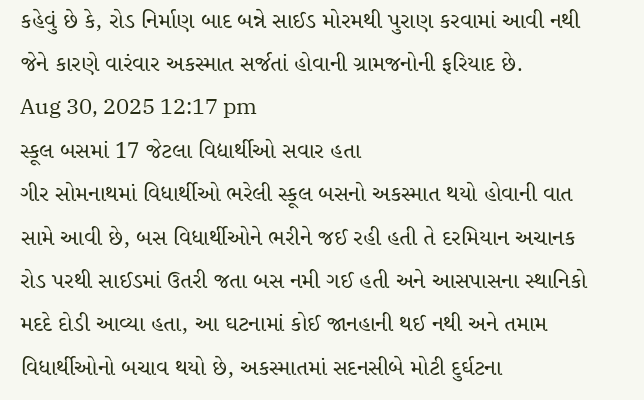કહેવું છે કે, રોડ નિર્માણ બાદ બન્ને સાઈડ મોરમથી પુરાણ કરવામાં આવી નથી જેને કારણે વારંવાર અકસ્માત સર્જતાં હોવાની ગ્રામજનોની ફરિયાદ છે.
Aug 30, 2025 12:17 pm
સ્કૂલ બસમાં 17 જેટલા વિદ્યાર્થીઓ સવાર હતા
ગીર સોમનાથમાં વિધાર્થીઓ ભરેલી સ્કૂલ બસનો અકસ્માત થયો હોવાની વાત સામે આવી છે, બસ વિધાર્થીઓને ભરીને જઈ રહી હતી તે દરમિયાન અચાનક રોડ પરથી સાઈડમાં ઉતરી જતા બસ નમી ગઈ હતી અને આસપાસના સ્થાનિકો મદદે દોડી આવ્યા હતા, આ ઘટનામાં કોઈ જાનહાની થઈ નથી અને તમામ વિધાર્થીઓનો બચાવ થયો છે, અકસ્માતમાં સદનસીબે મોટી દુર્ઘટના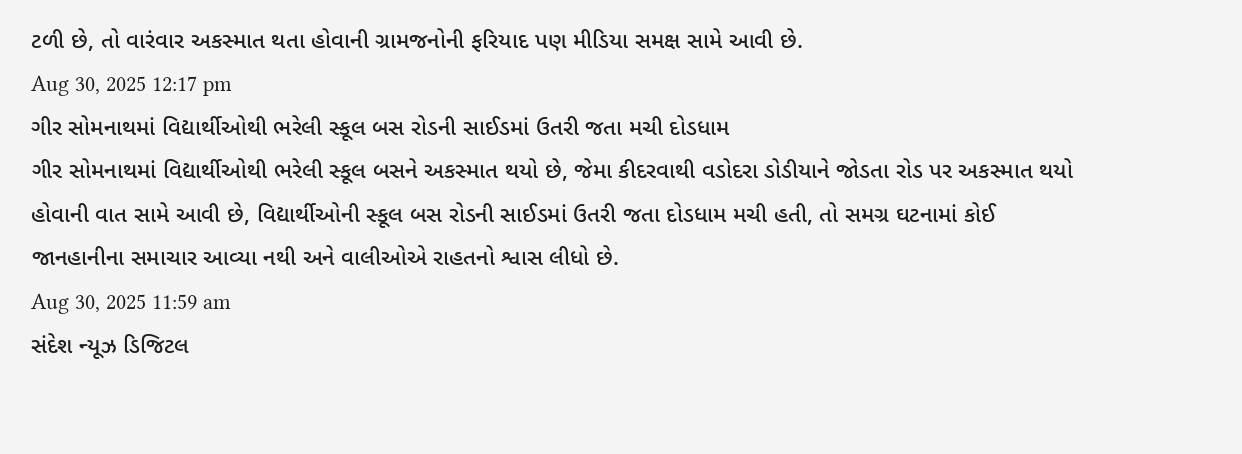ટળી છે, તો વારંવાર અકસ્માત થતા હોવાની ગ્રામજનોની ફરિયાદ પણ મીડિયા સમક્ષ સામે આવી છે.
Aug 30, 2025 12:17 pm
ગીર સોમનાથમાં વિદ્યાર્થીઓથી ભરેલી સ્કૂલ બસ રોડની સાઈડમાં ઉતરી જતા મચી દોડધામ
ગીર સોમનાથમાં વિદ્યાર્થીઓથી ભરેલી સ્કૂલ બસને અકસ્માત થયો છે, જેમા કીદરવાથી વડોદરા ડોડીયાને જોડતા રોડ પર અકસ્માત થયો હોવાની વાત સામે આવી છે, વિદ્યાર્થીઓની સ્કૂલ બસ રોડની સાઈડમાં ઉતરી જતા દોડધામ મચી હતી, તો સમગ્ર ઘટનામાં કોઈ જાનહાનીના સમાચાર આવ્યા નથી અને વાલીઓએ રાહતનો શ્વાસ લીધો છે.
Aug 30, 2025 11:59 am
સંદેશ ન્યૂઝ ડિજિટલ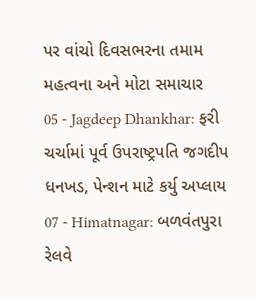પર વાંચો દિવસભરના તમામ મહત્વના અને મોટા સમાચાર
05 - Jagdeep Dhankhar: ફરી ચર્ચામાં પૂર્વ ઉપરાષ્ટ્રપતિ જગદીપ ધનખડ, પેન્શન માટે કર્યુ અપ્લાય
07 - Himatnagar: બળવંતપુરા રેલવે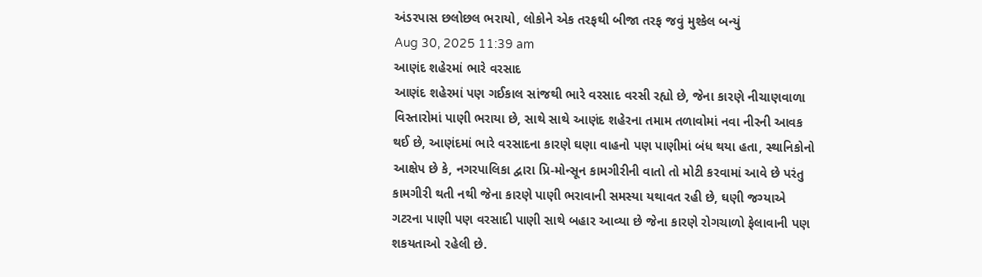અંડરપાસ છલોછલ ભરાયો, લોકોને એક તરફથી બીજા તરફ જવું મુશ્કેલ બન્યું
Aug 30, 2025 11:39 am
આણંદ શહેરમાં ભારે વરસાદ
આણંદ શહેરમાં પણ ગઈકાલ સાંજથી ભારે વરસાદ વરસી રહ્યો છે, જેના કારણે નીચાણવાળા વિસ્તારોમાં પાણી ભરાયા છે, સાથે સાથે આણંદ શહેરના તમામ તળાવોમાં નવા નીરની આવક થઈ છે, આણંદમાં ભારે વરસાદના કારણે ઘણા વાહનો પણ પાણીમાં બંધ થયા હતા, સ્થાનિકોનો આક્ષેપ છે કે, નગરપાલિકા દ્વારા પ્રિ-મોન્સૂન કામગીરીની વાતો તો મોટી કરવામાં આવે છે પરંતુ કામગીરી થતી નથી જેના કારણે પાણી ભરાવાની સમસ્યા યથાવત રહી છે, ઘણી જગ્યાએ ગટરના પાણી પણ વરસાદી પાણી સાથે બહાર આવ્યા છે જેના કારણે રોગચાળો ફેલાવાની પણ શકયતાઓ રહેલી છે.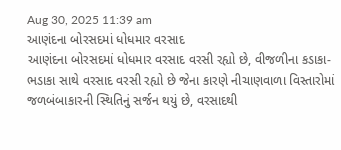Aug 30, 2025 11:39 am
આણંદના બોરસદમાં ધોધમાર વરસાદ
આણંદના બોરસદમાં ધોધમાર વરસાદ વરસી રહ્યો છે, વીજળીના કડાકા-ભડાકા સાથે વરસાદ વરસી રહ્યો છે જેના કારણે નીચાણવાળા વિસ્તારોમાં જળબંબાકારની સ્થિતિનું સર્જન થયું છે, વરસાદથી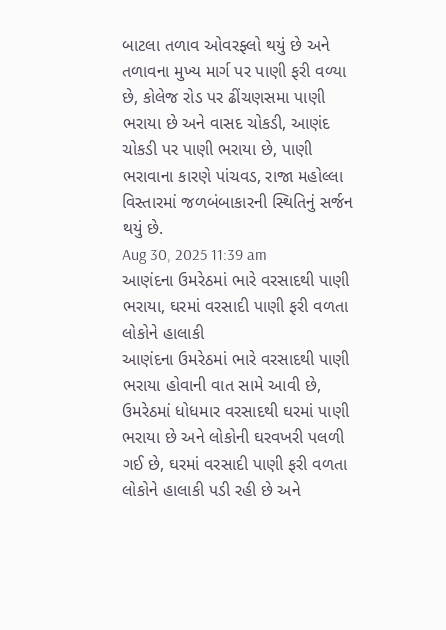બાટલા તળાવ ઓવરફ્લો થયું છે અને તળાવના મુખ્ય માર્ગ પર પાણી ફરી વળ્યા છે, કોલેજ રોડ પર ઢીંચણસમા પાણી ભરાયા છે અને વાસદ ચોકડી, આણંદ ચોકડી પર પાણી ભરાયા છે, પાણી ભરાવાના કારણે પાંચવડ, રાજા મહોલ્લા વિસ્તારમાં જળબંબાકારની સ્થિતિનું સર્જન થયું છે.
Aug 30, 2025 11:39 am
આણંદના ઉમરેઠમાં ભારે વરસાદથી પાણી ભરાયા, ઘરમાં વરસાદી પાણી ફરી વળતા લોકોને હાલાકી
આણંદના ઉમરેઠમાં ભારે વરસાદથી પાણી ભરાયા હોવાની વાત સામે આવી છે, ઉમરેઠમાં ધોધમાર વરસાદથી ઘરમાં પાણી ભરાયા છે અને લોકોની ઘરવખરી પલળી ગઈ છે, ઘરમાં વરસાદી પાણી ફરી વળતા લોકોને હાલાકી પડી રહી છે અને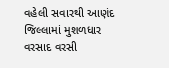વહેલી સવારથી આણંદ જિલ્લામાં મુશળધાર વરસાદ વરસી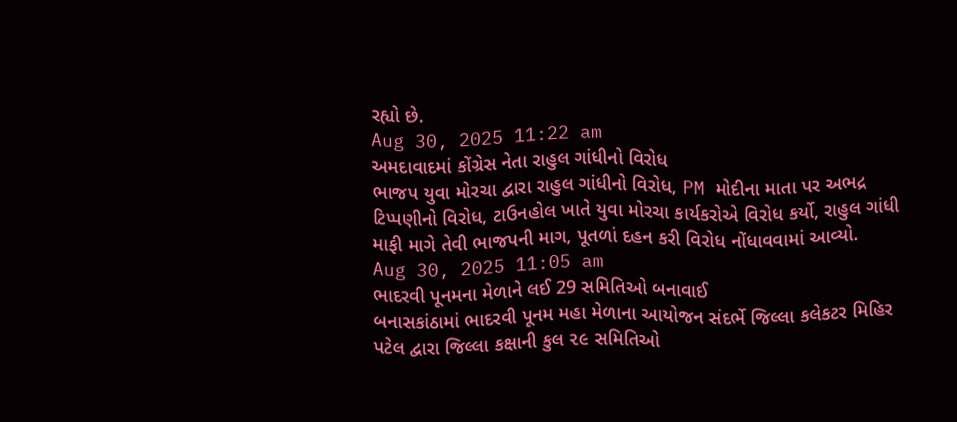રહ્યો છે.
Aug 30, 2025 11:22 am
અમદાવાદમાં કોંગ્રેસ નેતા રાહુલ ગાંધીનો વિરોધ
ભાજપ યુવા મોરચા દ્વારા રાહુલ ગાંધીનો વિરોધ, PM મોદીના માતા પર અભદ્ર ટિપ્પણીનો વિરોધ, ટાઉનહોલ ખાતે યુવા મોરચા કાર્યકરોએ વિરોધ કર્યો, રાહુલ ગાંધી માફી માગે તેવી ભાજપની માગ, પૂતળાં દહન કરી વિરોધ નોંધાવવામાં આવ્યો.
Aug 30, 2025 11:05 am
ભાદરવી પૂનમના મેળાને લઈ 29 સમિતિઓ બનાવાઈ
બનાસકાંઠામાં ભાદરવી પૂનમ મહા મેળાના આયોજન સંદર્ભે જિલ્લા કલેકટર મિહિર પટેલ દ્વારા જિલ્લા કક્ષાની કુલ ૨૯ સમિતિઓ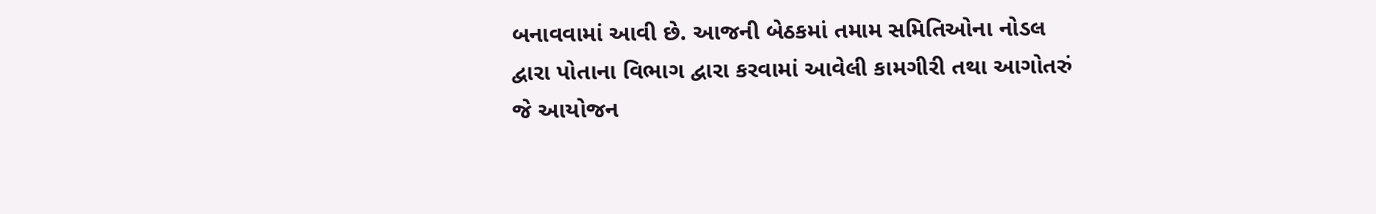બનાવવામાં આવી છે. આજની બેઠકમાં તમામ સમિતિઓના નોડલ દ્વારા પોતાના વિભાગ દ્વારા કરવામાં આવેલી કામગીરી તથા આગોતરું જે આયોજન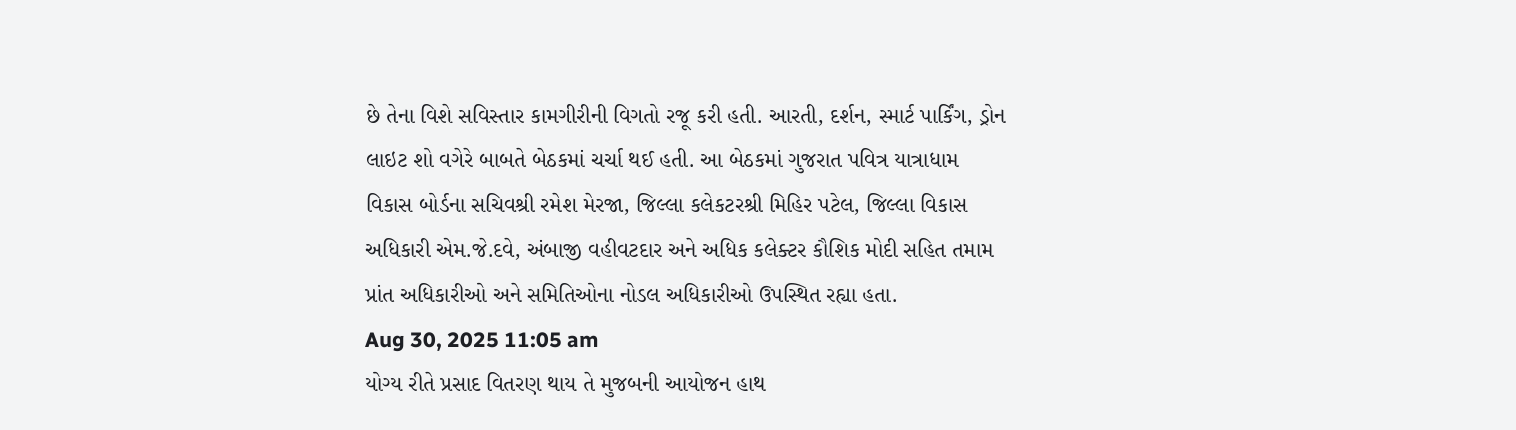છે તેના વિશે સવિસ્તાર કામગીરીની વિગતો રજૂ કરી હતી. આરતી, દર્શન, સ્માર્ટ પાર્કિંગ, ડ્રોન લાઇટ શો વગેરે બાબતે બેઠકમાં ચર્ચા થઈ હતી. આ બેઠકમાં ગુજરાત પવિત્ર યાત્રાધામ વિકાસ બોર્ડના સચિવશ્રી રમેશ મેરજા, જિલ્લા કલેકટરશ્રી મિહિર પટેલ, જિલ્લા વિકાસ અધિકારી એમ.જે.દવે, અંબાજી વહીવટદાર અને અધિક કલેક્ટર કૌશિક મોદી સહિત તમામ પ્રાંત અધિકારીઓ અને સમિતિઓના નોડલ અધિકારીઓ ઉપસ્થિત રહ્યા હતા.
Aug 30, 2025 11:05 am
યોગ્ય રીતે પ્રસાદ વિતરણ થાય તે મુજબની આયોજન હાથ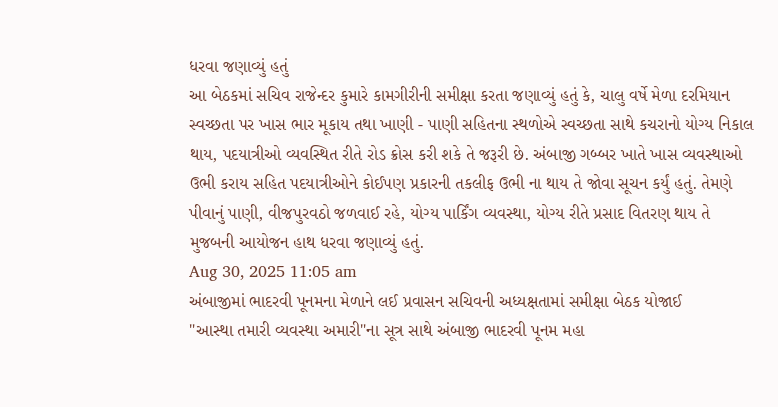ધરવા જણાવ્યું હતું
આ બેઠકમાં સચિવ રાજેન્દર કુમારે કામગીરીની સમીક્ષા કરતા જણાવ્યું હતું કે, ચાલુ વર્ષે મેળા દરમિયાન સ્વચ્છતા પર ખાસ ભાર મૂકાય તથા ખાણી - પાણી સહિતના સ્થળોએ સ્વચ્છતા સાથે કચરાનો યોગ્ય નિકાલ થાય, પદયાત્રીઓ વ્યવસ્થિત રીતે રોડ ક્રોસ કરી શકે તે જરૂરી છે. અંબાજી ગબ્બર ખાતે ખાસ વ્યવસ્થાઓ ઉભી કરાય સહિત પદયાત્રીઓને કોઈપણ પ્રકારની તકલીફ ઉભી ના થાય તે જોવા સૂચન કર્યું હતું. તેમણે પીવાનું પાણી, વીજપુરવઠો જળવાઈ રહે, યોગ્ય પાર્કિંગ વ્યવસ્થા, યોગ્ય રીતે પ્રસાદ વિતરણ થાય તે મુજબની આયોજન હાથ ધરવા જણાવ્યું હતું.
Aug 30, 2025 11:05 am
અંબાજીમાં ભાદરવી પૂનમના મેળાને લઈ પ્રવાસન સચિવની અધ્યક્ષતામાં સમીક્ષા બેઠક યોજાઈ
"આસ્થા તમારી વ્યવસ્થા અમારી"ના સૂત્ર સાથે અંબાજી ભાદરવી પૂનમ મહા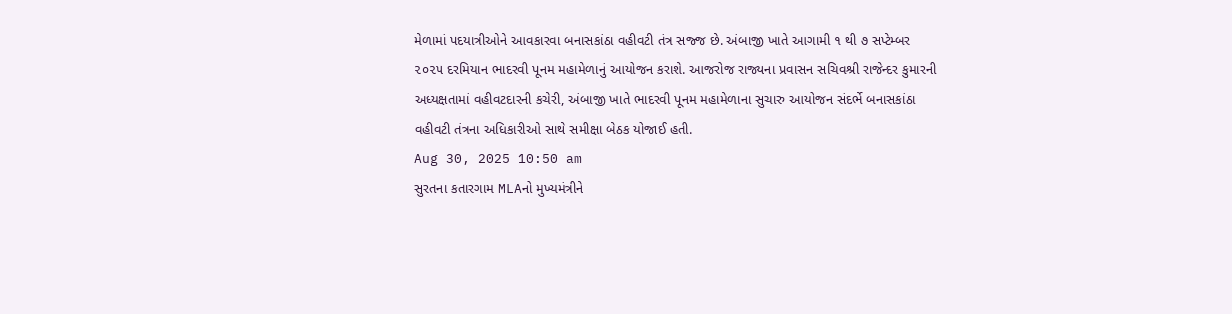મેળામાં પદયાત્રીઓને આવકારવા બનાસકાંઠા વહીવટી તંત્ર સજ્જ છે. અંબાજી ખાતે આગામી ૧ થી ૭ સપ્ટેમ્બર ૨૦૨૫ દરમિયાન ભાદરવી પૂનમ મહામેળાનું આયોજન કરાશે. આજરોજ રાજ્યના પ્રવાસન સચિવશ્રી રાજેન્દર કુમારની અધ્યક્ષતામાં વહીવટદારની કચેરી, અંબાજી ખાતે ભાદરવી પૂનમ મહામેળાના સુચારુ આયોજન સંદર્ભે બનાસકાંઠા વહીવટી તંત્રના અધિકારીઓ સાથે સમીક્ષા બેઠક યોજાઈ હતી.
Aug 30, 2025 10:50 am
સુરતના કતારગામ MLAનો મુખ્યમંત્રીને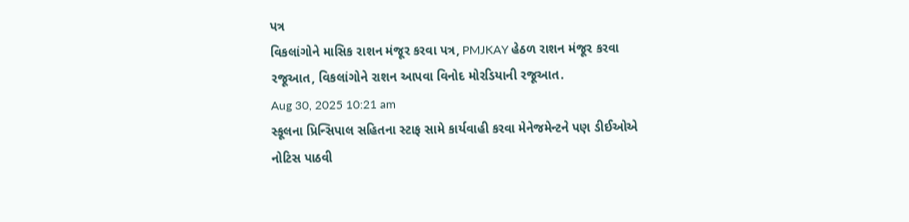પત્ર
વિકલાંગોને માસિક રાશન મંજૂર કરવા પત્ર, PMJKAY હેઠળ રાશન મંજૂર કરવા રજૂઆત, વિકલાંગોને રાશન આપવા વિનોદ મોરડિયાની રજૂઆત.
Aug 30, 2025 10:21 am
સ્કૂલના પ્રિન્સિપાલ સહિતના સ્ટાફ સામે કાર્યવાહી કરવા મેનેજમેન્ટને પણ ડીઈઓએ નોટિસ પાઠવી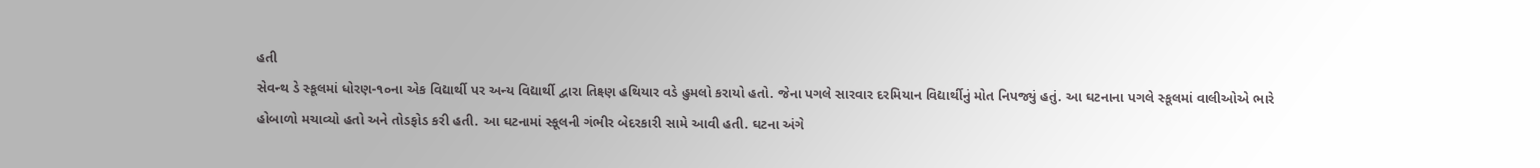હતી
સેવન્થ ડે સ્કૂલમાં ધોરણ-૧૦ના એક વિદ્યાર્થી પર અન્ય વિદ્યાર્થી દ્વારા તિક્ષ્ણ હથિયાર વડે હુમલો કરાયો હતો. જેના પગલે સારવાર દરમિયાન વિદ્યાર્થીનું મોત નિપજ્યું હતું. આ ઘટનાના પગલે સ્કૂલમાં વાલીઓએ ભારે હોબાળો મચાવ્યો હતો અને તોડફોડ કરી હતી. આ ઘટનામાં સ્કૂલની ગંભીર બેદરકારી સામે આવી હતી. ઘટના અંગે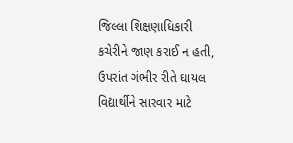જિલ્લા શિક્ષણાધિકારી કચેરીને જાણ કરાઈ ન હતી, ઉપરાંત ગંભીર રીતે ઘાયલ વિદ્યાર્થીને સારવાર માટે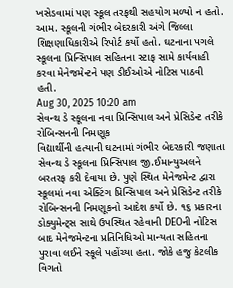ખસેડવામાં પણ સ્કૂલ તરફથી સહયોગ મળ્યો ન હતો. આમ. સ્કૂલની ગંભીર બેદરકારી અંગે જિલ્લા શિક્ષણાધિકારીએ રિપોર્ટ કર્યો હતો. ઘટનાના પગલે સ્કૂલના પ્રિન્સિપાલ સહિતના સ્ટાફ સામે કાર્યવાહી કરવા મેનેજમેન્ટને પણ ડીઈઓએ નોટિસ પાઠવી હતી.
Aug 30, 2025 10:20 am
સેવન્થ ડે સ્કૂલના નવા પ્રિન્સિપાલ અને પ્રેસિડેન્ટ તરીકે રોબિન્સનની નિમણૂક
વિદ્યાર્થીની હત્યાની ઘટનામાં ગંભીર બેદરકારી જણાતા સેવન્થ ડે સ્કૂલના પ્રિન્સિપાલ જી.ઈમાન્યુઅલને બરતરફ કરી દેવાયા છે. પુણે સ્થિત મેનેજમેન્ટ દ્વારા સ્કૂલમાં નવા એક્ટિંગ પ્રિન્સિપાલ અને પ્રેસિડેન્ટ તરીકે રોબિન્સનની નિમણૂકનો આદેશ કર્યો છે. ૧૬ પ્રકારના ડોક્યુમેન્ટ્સ સાથે ઉપસ્થિત રહેવાની DEOની નોટિસ બાદ મેનેજમેન્ટના પ્રતિનિધિઓ માન્યતા સહિતના પુરાવા લઈને સ્કૂલે પહોંચ્યા હતા. જોકે હજુ કેટલીક વિગતો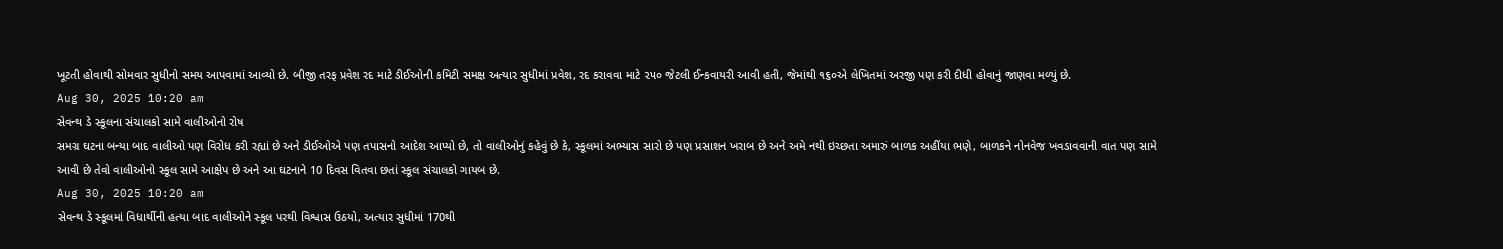ખૂટતી હોવાથી સોમવાર સુધીનો સમય આપવામાં આવ્યો છે. બીજી તરફ પ્રવેશ રદ માટે ડીઈઓની કમિટી સમક્ષ અત્યાર સુધીમાં પ્રવેશ, રદ કરાવવા માટે ૨૫૦ જેટલી ઈન્કવાયરી આવી હતી, જેમાંથી ૧૬૦એ લેખિતમાં અરજી પણ કરી દીધી હોવાનું જાણવા મળ્યું છે.
Aug 30, 2025 10:20 am
સેવન્થ ડે સ્કૂલના સંચાલકો સામે વાલીઓનો રોષ
સમગ્ર ઘટના બન્યા બાદ વાલીઓ પણ વિરોધ કરી રહ્યાં છે અને ડીઈઓએ પણ તપાસનો આદેશ આપ્યો છે, તો વાલીઓનું કહેવું છે કે, સ્કૂલમાં અભ્યાસ સારો છે પણ પ્રસાશન ખરાબ છે અને અમે નથી ઇચ્છતા અમારું બાળક અહીંયા ભણે, બાળકને નોનવેજ ખવડાવવાની વાત પણ સામે આવી છે તેવો વાલીઓનો સ્કૂલ સામે આક્ષેપ છે અને આ ઘટનાને 10 દિવસ વિતવા છતાં સ્કૂલ સંચાલકો ગાયબ છે.
Aug 30, 2025 10:20 am
સેવન્થ ડે સ્કૂલમાં વિધાર્થીની હત્યા બાદ વાલીઓને સ્કૂલ પરથી વિશ્વાસ ઉઠયો, અત્યાર સુધીમાં 170થી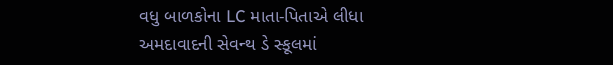વધુ બાળકોના LC માતા-પિતાએ લીધા
અમદાવાદની સેવન્થ ડે સ્કૂલમાં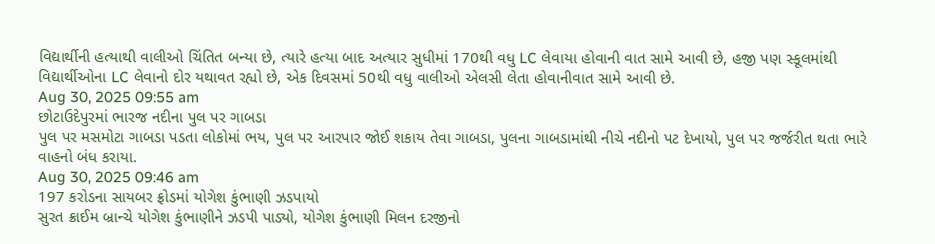વિદ્યાર્થીની હત્યાથી વાલીઓ ચિંતિત બન્યા છે, ત્યારે હત્યા બાદ અત્યાર સુધીમાં 170થી વધુ LC લેવાયા હોવાની વાત સામે આવી છે, હજી પણ સ્કૂલમાંથી વિદ્યાર્થીઓના LC લેવાનો દોર યથાવત રહ્યો છે, એક દિવસમાં 50થી વધુ વાલીઓ એલસી લેતા હોવાનીવાત સામે આવી છે.
Aug 30, 2025 09:55 am
છોટાઉદેપુરમાં ભારજ નદીના પુલ પર ગાબડા
પુલ પર મસમોટા ગાબડા પડતા લોકોમાં ભય, પુલ પર આરપાર જોઈ શકાય તેવા ગાબડા, પુલના ગાબડામાંથી નીચે નદીનો પટ દેખાયો, પુલ પર જર્જરીત થતા ભારે વાહનો બંધ કરાયા.
Aug 30, 2025 09:46 am
197 કરોડના સાયબર ફ્રોડમાં યોગેશ કુંભાણી ઝડપાયો
સુરત ક્રાઈમ બ્રાન્ચે યોગેશ કુંભાણીને ઝડપી પાડ્યો, યોગેશ કુંભાણી મિલન દરજીનો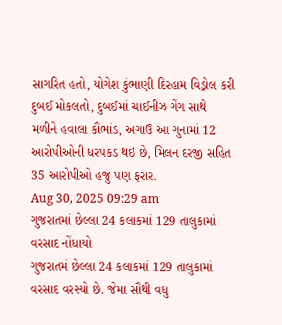સાગરિત હતો, યોગેશ કુંભાણી દિરહામ વિડ્રોલ કરી દુબઈ મોકલતો, દુબઈમાં ચાઈનીઝ ગેંગ સાથે મળીને હવાલા કૌભાંડ, અગાઉ આ ગુનામાં 12 આરોપીઓની ધરપકડ થઇ છે, મિલન દરજી સહિત 35 આરોપીઓ હજુ પણ ફરાર.
Aug 30, 2025 09:29 am
ગુજરાતમાં છેલ્લા 24 કલાકમાં 129 તાલુકામાં વરસાદ નોંધાયો
ગુજરાતમં છેલ્લા 24 કલાકમાં 129 તાલુકામાં વરસાદ વરસ્યો છે. જેમા સૌથી વધુ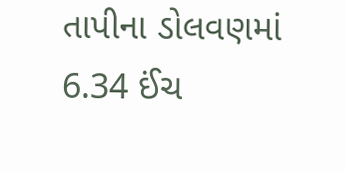તાપીના ડોલવણમાં 6.34 ઈંચ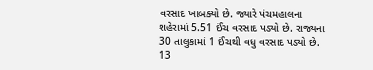વરસાદ ખાબક્યો છે. જ્યારે પંચમહાલના શહેરામાં 5.51 ઈંચ વરસાદ પડ્યો છે. રાજ્યના 30 તાલુકામાં 1 ઈંચથી વધુ વરસાદ પડ્યો છે. 13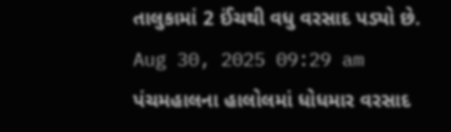તાલુકામાં 2 ઈંચથી વધુ વરસાદ પડ્યો છે.
Aug 30, 2025 09:29 am
પંચમહાલના હાલોલમાં ધોધમાર વરસાદ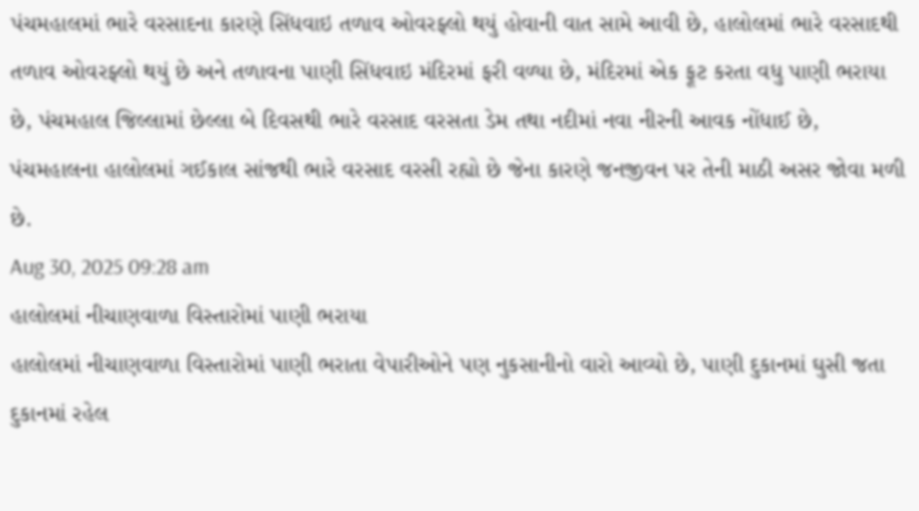પંચમહાલમાં ભારે વરસાદના કારણે સિંધવાઇ તળાવ ઓવરફ્લો થયું હોવાની વાત સામે આવી છે, હાલોલમાં ભારે વરસાદથી તળાવ ઓવરફ્લો થયું છે અને તળાવના પાણી સિંધવાઇ મંદિરમાં ફરી વળ્યા છે, મંદિરમાં એક ફૂટ કરતા વધુ પાણી ભરાયા છે, પંચમહાલ જિલ્લામાં છેલ્લા બે દિવસથી ભારે વરસાદ વરસતા ડેમ તથા નદીમાં નવા નીરની આવક નોંધાઈ છે, પંચમહાલના હાલોલમાં ગઈકાલ સાંજથી ભારે વરસાદ વરસી રહ્યો છે જેના કારણે જનજીવન પર તેની માઠી અસર જોવા મળી છે.
Aug 30, 2025 09:28 am
હાલોલમાં નીચાણવાળા વિસ્તારોમાં પાણી ભરાયા
હાલોલમાં નીચાણવાળા વિસ્તારોમાં પાણી ભરાતા વેપારીઓને પણ નુકસાનીનો વારો આવ્યો છે, પાણી દુકાનમાં ઘુસી જતા દુકાનમાં રહેલ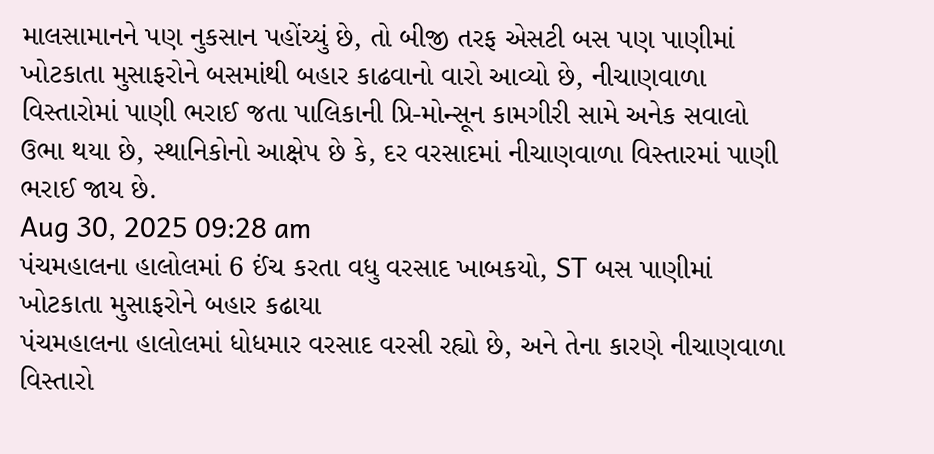માલસામાનને પણ નુકસાન પહોંચ્યું છે, તો બીજી તરફ એસટી બસ પણ પાણીમાં ખોટકાતા મુસાફરોને બસમાંથી બહાર કાઢવાનો વારો આવ્યો છે, નીચાણવાળા વિસ્તારોમાં પાણી ભરાઈ જતા પાલિકાની પ્રિ-મોન્સૂન કામગીરી સામે અનેક સવાલો ઉભા થયા છે, સ્થાનિકોનો આક્ષેપ છે કે, દર વરસાદમાં નીચાણવાળા વિસ્તારમાં પાણી ભરાઈ જાય છે.
Aug 30, 2025 09:28 am
પંચમહાલના હાલોલમાં 6 ઈંચ કરતા વધુ વરસાદ ખાબકયો, ST બસ પાણીમાં ખોટકાતા મુસાફરોને બહાર કઢાયા
પંચમહાલના હાલોલમાં ધોધમાર વરસાદ વરસી રહ્યો છે, અને તેના કારણે નીચાણવાળા વિસ્તારો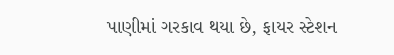પાણીમાં ગરકાવ થયા છે, ફાયર સ્ટેશન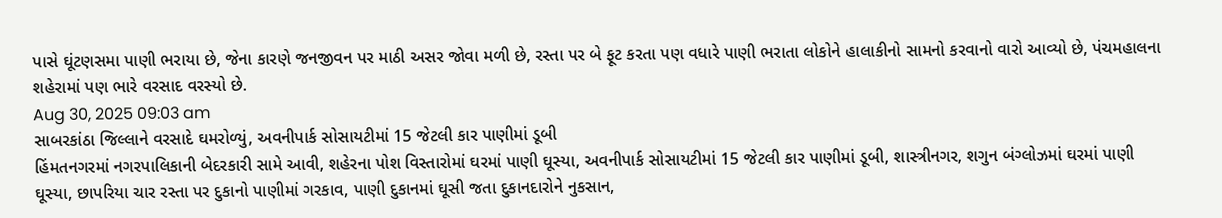પાસે ઘૂંટણસમા પાણી ભરાયા છે, જેના કારણે જનજીવન પર માઠી અસર જોવા મળી છે, રસ્તા પર બે ફૂટ કરતા પણ વધારે પાણી ભરાતા લોકોને હાલાકીનો સામનો કરવાનો વારો આવ્યો છે, પંચમહાલના શહેરામાં પણ ભારે વરસાદ વરસ્યો છે.
Aug 30, 2025 09:03 am
સાબરકાંઠા જિલ્લાને વરસાદે ઘમરોળ્યું, અવનીપાર્ક સોસાયટીમાં 15 જેટલી કાર પાણીમાં ડૂબી
હિંમતનગરમાં નગરપાલિકાની બેદરકારી સામે આવી, શહેરના પોશ વિસ્તારોમાં ઘરમાં પાણી ઘૂસ્યા, અવનીપાર્ક સોસાયટીમાં 15 જેટલી કાર પાણીમાં ડૂબી, શાસ્ત્રીનગર, શગુન બંગ્લોઝમાં ઘરમાં પાણી ઘૂસ્યા, છાપરિયા ચાર રસ્તા પર દુકાનો પાણીમાં ગરકાવ, પાણી દુકાનમાં ઘૂસી જતા દુકાનદારોને નુકસાન,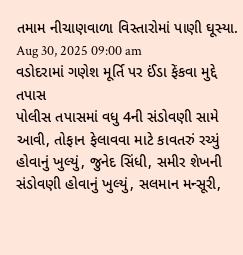તમામ નીચાણવાળા વિસ્તારોમાં પાણી ઘૂસ્યા.
Aug 30, 2025 09:00 am
વડોદરામાં ગણેશ મૂર્તિ પર ઈંડા ફેંકવા મુદ્દે તપાસ
પોલીસ તપાસમાં વધુ 4ની સંડોવણી સામે આવી, તોફાન ફેલાવવા માટે કાવતરું રચ્યું હોવાનું ખુલ્યું, જુનેદ સિંધી, સમીર શેખની સંડોવણી હોવાનું ખુલ્યું, સલમાન મન્સૂરી,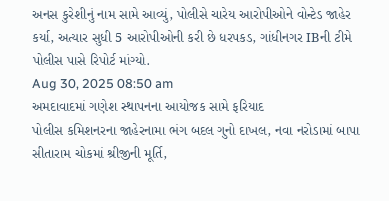અનસ કુરેશીનું નામ સામે આવ્યું, પોલીસે ચારેય આરોપીઓને વોન્ટેડ જાહેર કર્યા, અત્યાર સુધી 5 આરોપીઓની કરી છે ધરપકડ, ગાંધીનગર IBની ટીમે પોલીસ પાસે રિપોર્ટ માંગ્યો.
Aug 30, 2025 08:50 am
અમદાવાદમાં ગણેશ સ્થાપનના આયોજક સામે ફરિયાદ
પોલીસ કમિશનરના જાહેરનામા ભંગ બદલ ગુનો દાખલ, નવા નરોડામાં બાપા સીતારામ ચોકમાં શ્રીજીની મૂર્તિ,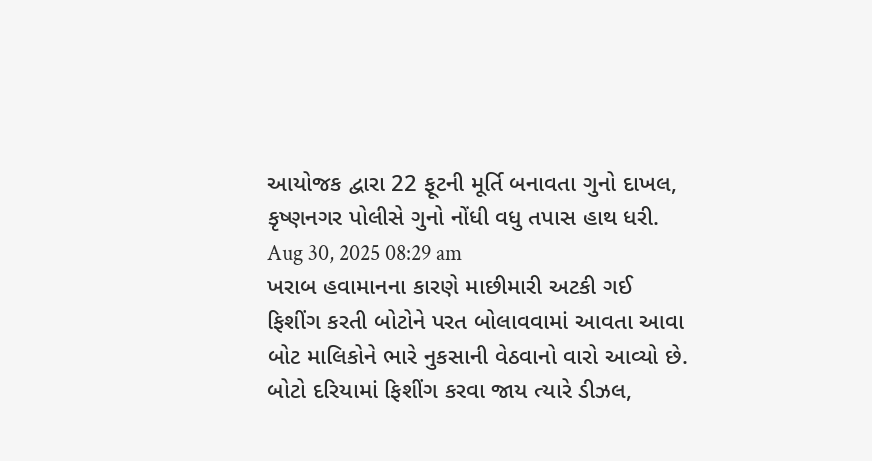આયોજક દ્વારા 22 ફૂટની મૂર્તિ બનાવતા ગુનો દાખલ, કૃષ્ણનગર પોલીસે ગુનો નોંધી વધુ તપાસ હાથ ધરી.
Aug 30, 2025 08:29 am
ખરાબ હવામાનના કારણે માછીમારી અટકી ગઈ
ફિશીંગ કરતી બોટોને પરત બોલાવવામાં આવતા આવા બોટ માલિકોને ભારે નુકસાની વેઠવાનો વારો આવ્યો છે. બોટો દરિયામાં ફિશીંગ કરવા જાય ત્યારે ડીઝલ,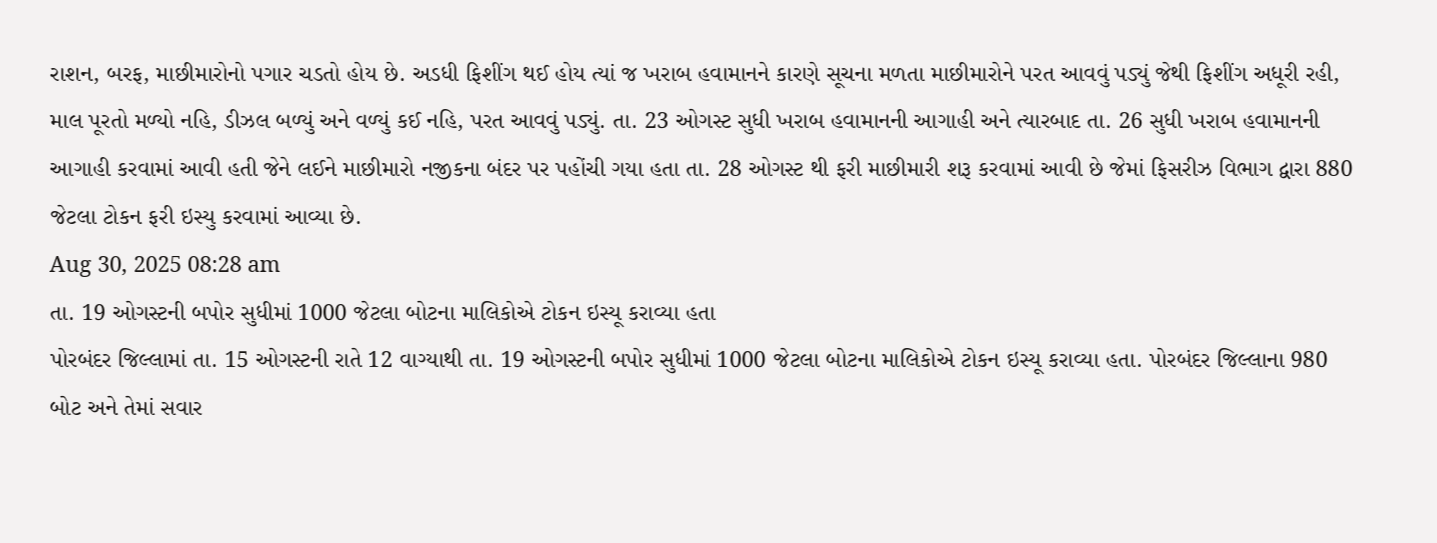રાશન, બરફ, માછીમારોનો પગાર ચડતો હોય છે. અડધી ફિશીંગ થઈ હોય ત્યાં જ ખરાબ હવામાનને કારણે સૂચના મળતા માછીમારોને પરત આવવું પડ્યું જેથી ફિશીંગ અધૂરી રહી, માલ પૂરતો મળ્યો નહિ, ડીઝલ બળ્યું અને વળ્યું કઈ નહિ, પરત આવવું પડ્યું. તા. 23 ઓગસ્ટ સુધી ખરાબ હવામાનની આગાહી અને ત્યારબાદ તા. 26 સુધી ખરાબ હવામાનની આગાહી કરવામાં આવી હતી જેને લઈને માછીમારો નજીકના બંદર પર પહોંચી ગયા હતા તા. 28 ઓગસ્ટ થી ફરી માછીમારી શરૂ કરવામાં આવી છે જેમાં ફિસરીઝ વિભાગ દ્વારા 880 જેટલા ટોકન ફરી ઇસ્યુ કરવામાં આવ્યા છે.
Aug 30, 2025 08:28 am
તા. 19 ઓગસ્ટની બપોર સુધીમાં 1000 જેટલા બોટના માલિકોએ ટોકન ઇસ્યૂ કરાવ્યા હતા
પોરબંદર જિલ્લામાં તા. 15 ઓગસ્ટની રાતે 12 વાગ્યાથી તા. 19 ઓગસ્ટની બપોર સુધીમાં 1000 જેટલા બોટના માલિકોએ ટોકન ઇસ્યૂ કરાવ્યા હતા. પોરબંદર જિલ્લાના 980 બોટ અને તેમાં સવાર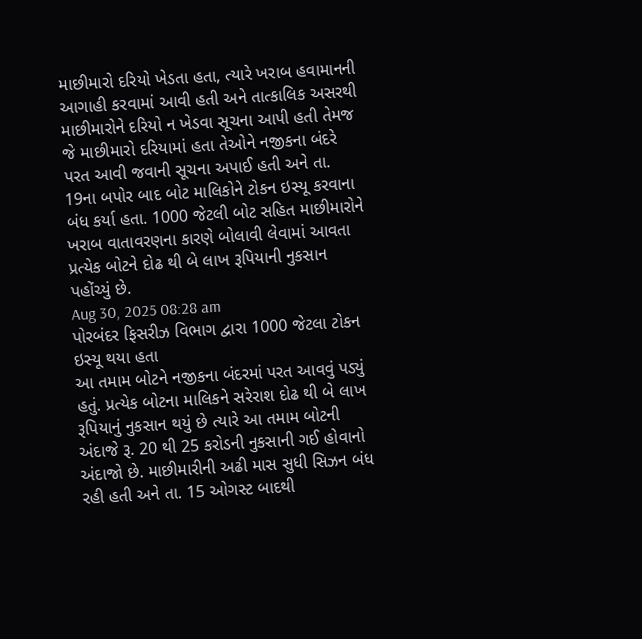માછીમારો દરિયો ખેડતા હતા, ત્યારે ખરાબ હવામાનની આગાહી કરવામાં આવી હતી અને તાત્કાલિક અસરથી માછીમારોને દરિયો ન ખેડવા સૂચના આપી હતી તેમજ જે માછીમારો દરિયામાં હતા તેઓને નજીકના બંદરે પરત આવી જવાની સૂચના અપાઈ હતી અને તા. 19ના બપોર બાદ બોટ માલિકોને ટોકન ઇસ્યૂ કરવાના બંધ કર્યા હતા. 1000 જેટલી બોટ સહિત માછીમારોને ખરાબ વાતાવરણના કારણે બોલાવી લેવામાં આવતા પ્રત્યેક બોટને દોઢ થી બે લાખ રૂપિયાની નુકસાન પહોંચ્યું છે.
Aug 30, 2025 08:28 am
પોરબંદર ફિસરીઝ વિભાગ દ્વારા 1000 જેટલા ટોકન ઇસ્યૂ થયા હતા
આ તમામ બોટને નજીકના બંદરમાં પરત આવવું પડ્યું હતું. પ્રત્યેક બોટના માલિકને સરેરાશ દોઢ થી બે લાખ રૂપિયાનું નુકસાન થયું છે ત્યારે આ તમામ બોટની અંદાજે રૂ. 20 થી 25 કરોડની નુકસાની ગઈ હોવાનો અંદાજો છે. માછીમારીની અઢી માસ સુધી સિઝન બંધ રહી હતી અને તા. 15 ઓગસ્ટ બાદથી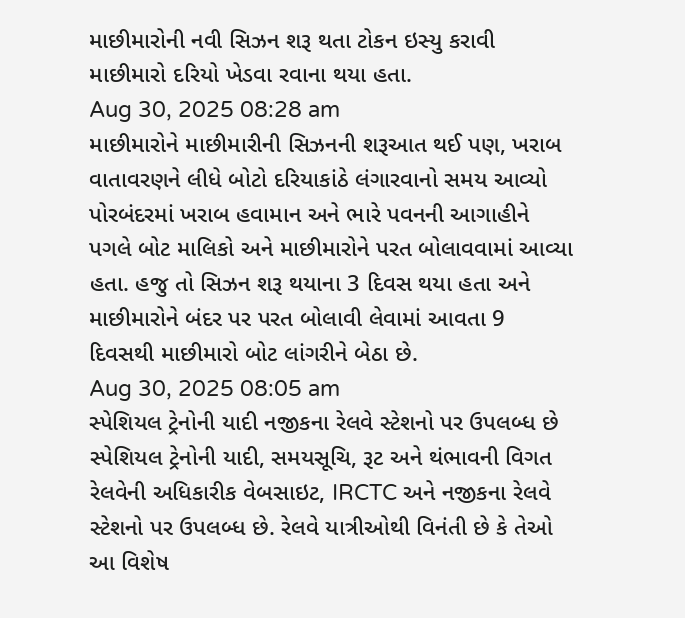માછીમારોની નવી સિઝન શરૂ થતા ટોકન ઇસ્યુ કરાવી માછીમારો દરિયો ખેડવા રવાના થયા હતા.
Aug 30, 2025 08:28 am
માછીમારોને માછીમારીની સિઝનની શરૂઆત થઈ પણ, ખરાબ વાતાવરણને લીધે બોટો દરિયાકાંઠે લંગારવાનો સમય આવ્યો
પોરબંદરમાં ખરાબ હવામાન અને ભારે પવનની આગાહીને પગલે બોટ માલિકો અને માછીમારોને પરત બોલાવવામાં આવ્યા હતા. હજુ તો સિઝન શરૂ થયાના 3 દિવસ થયા હતા અને માછીમારોને બંદર પર પરત બોલાવી લેવામાં આવતા 9 દિવસથી માછીમારો બોટ લાંગરીને બેઠા છે.
Aug 30, 2025 08:05 am
સ્પેશિયલ ટ્રેનોની યાદી નજીકના રેલવે સ્ટેશનો પર ઉપલબ્ધ છે
સ્પેશિયલ ટ્રેનોની યાદી, સમયસૂચિ, રૂટ અને થંભાવની વિગત રેલવેની અધિકારીક વેબસાઇટ, IRCTC અને નજીકના રેલવે સ્ટેશનો પર ઉપલબ્ધ છે. રેલવે યાત્રીઓથી વિનંતી છે કે તેઓ આ વિશેષ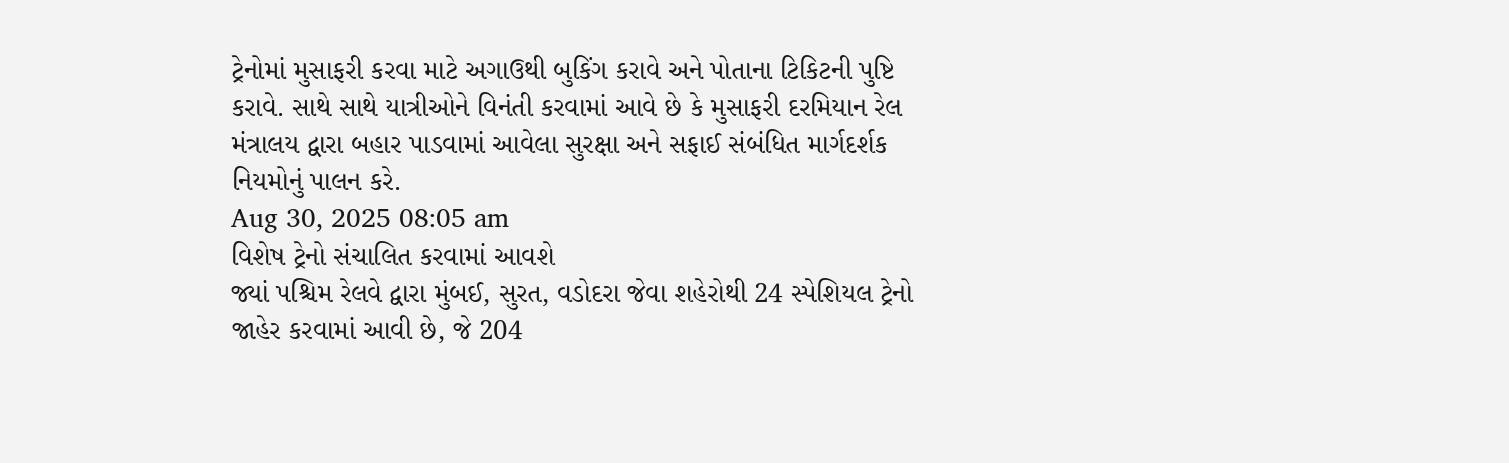ટ્રેનોમાં મુસાફરી કરવા માટે અગાઉથી બુકિંગ કરાવે અને પોતાના ટિકિટની પુષ્ટિ કરાવે. સાથે સાથે યાત્રીઓને વિનંતી કરવામાં આવે છે કે મુસાફરી દરમિયાન રેલ મંત્રાલય દ્વારા બહાર પાડવામાં આવેલા સુરક્ષા અને સફાઈ સંબંધિત માર્ગદર્શક નિયમોનું પાલન કરે.
Aug 30, 2025 08:05 am
વિશેષ ટ્રેનો સંચાલિત કરવામાં આવશે
જ્યાં પશ્ચિમ રેલવે દ્વારા મુંબઈ, સુરત, વડોદરા જેવા શહેરોથી 24 સ્પેશિયલ ટ્રેનો જાહેર કરવામાં આવી છે, જે 204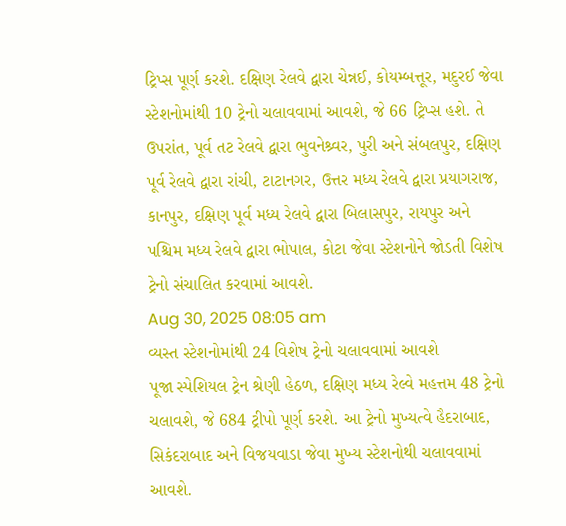ટ્રિપ્સ પૂર્ણ કરશે. દક્ષિણ રેલવે દ્વારા ચેન્નઈ, કોયમ્બત્તૂર, મદુરઈ જેવા સ્ટેશનોમાંથી 10 ટ્રેનો ચલાવવામાં આવશે, જે 66 ટ્રિપ્સ હશે. તે ઉપરાંત, પૂર્વ તટ રેલવે દ્વારા ભુવનેશ્ર્વર, પુરી અને સંબલપુર, દક્ષિણ પૂર્વ રેલવે દ્વારા રાંચી, ટાટાનગર, ઉત્તર મધ્ય રેલવે દ્વારા પ્રયાગરાજ, કાનપુર, દક્ષિણ પૂર્વ મધ્ય રેલવે દ્વારા બિલાસપુર, રાયપુર અને પશ્ચિમ મધ્ય રેલવે દ્વારા ભોપાલ, કોટા જેવા સ્ટેશનોને જોડતી વિશેષ ટ્રેનો સંચાલિત કરવામાં આવશે.
Aug 30, 2025 08:05 am
વ્યસ્ત સ્ટેશનોમાંથી 24 વિશેષ ટ્રેનો ચલાવવામાં આવશે
પૂજા સ્પેશિયલ ટ્રેન શ્રેણી હેઠળ, દક્ષિણ મધ્ય રેલ્વે મહત્તમ 48 ટ્રેનો ચલાવશે, જે 684 ટ્રીપો પૂર્ણ કરશે. આ ટ્રેનો મુખ્યત્વે હૈદરાબાદ, સિકંદરાબાદ અને વિજયવાડા જેવા મુખ્ય સ્ટેશનોથી ચલાવવામાં આવશે.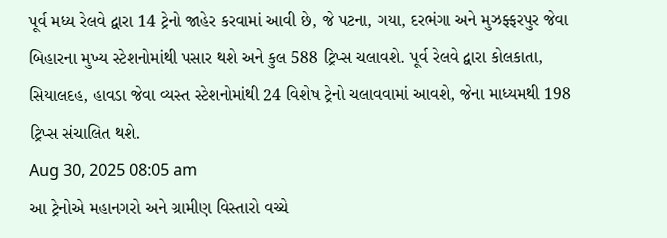પૂર્વ મધ્ય રેલવે દ્વારા 14 ટ્રેનો જાહેર કરવામાં આવી છે, જે પટના, ગયા, દરભંગા અને મુઝફ્ફરપુર જેવા બિહારના મુખ્ય સ્ટેશનોમાંથી પસાર થશે અને કુલ 588 ટ્રિપ્સ ચલાવશે. પૂર્વ રેલવે દ્વારા કોલકાતા, સિયાલદહ, હાવડા જેવા વ્યસ્ત સ્ટેશનોમાંથી 24 વિશેષ ટ્રેનો ચલાવવામાં આવશે, જેના માધ્યમથી 198 ટ્રિપ્સ સંચાલિત થશે.
Aug 30, 2025 08:05 am
આ ટ્રેનોએ મહાનગરો અને ગ્રામીણ વિસ્તારો વચ્ચે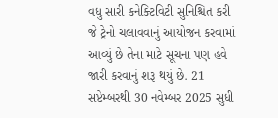વધુ સારી કનેક્ટિવિટી સુનિશ્ચિત કરી
જે ટ્રેનો ચલાવવાનું આયોજન કરવામાં આવ્યું છે તેના માટે સૂચના પણ હવે જારી કરવાનું શરૂ થયું છે. 21 સપ્ટેમ્બરથી 30 નવેમ્બર 2025 સુધી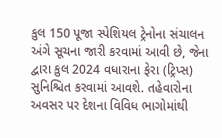કુલ 150 પૂજા સ્પેશિયલ ટ્રેનોના સંચાલન અંગે સૂચના જારી કરવામાં આવી છે, જેના દ્વારા કુલ 2024 વધારાના ફેરા (ટ્રિપ્સ) સુનિશ્ચિત કરવામાં આવશે. તહેવારોના અવસર પર દેશના વિવિધ ભાગોમાંથી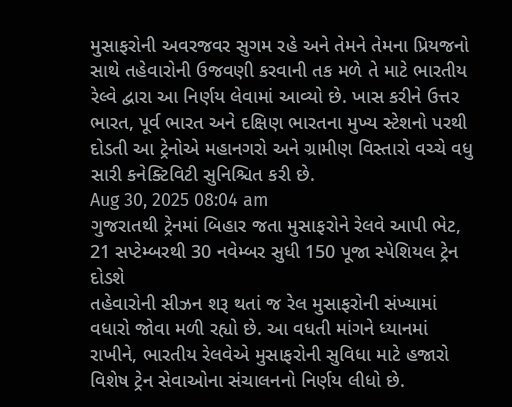મુસાફરોની અવરજવર સુગમ રહે અને તેમને તેમના પ્રિયજનો સાથે તહેવારોની ઉજવણી કરવાની તક મળે તે માટે ભારતીય રેલ્વે દ્વારા આ નિર્ણય લેવામાં આવ્યો છે. ખાસ કરીને ઉત્તર ભારત, પૂર્વ ભારત અને દક્ષિણ ભારતના મુખ્ય સ્ટેશનો પરથી દોડતી આ ટ્રેનોએ મહાનગરો અને ગ્રામીણ વિસ્તારો વચ્ચે વધુ સારી કનેક્ટિવિટી સુનિશ્ચિત કરી છે.
Aug 30, 2025 08:04 am
ગુજરાતથી ટ્રેનમાં બિહાર જતા મુસાફરોને રેલવે આપી ભેટ, 21 સપ્ટેમ્બરથી 30 નવેમ્બર સુધી 150 પૂજા સ્પેશિયલ ટ્રેન દોડશે
તહેવારોની સીઝન શરૂ થતાં જ રેલ મુસાફરોની સંખ્યામાં વધારો જોવા મળી રહ્યો છે. આ વધતી માંગને ધ્યાનમાં રાખીને, ભારતીય રેલવેએ મુસાફરોની સુવિધા માટે હજારો વિશેષ ટ્રેન સેવાઓના સંચાલનનો નિર્ણય લીધો છે.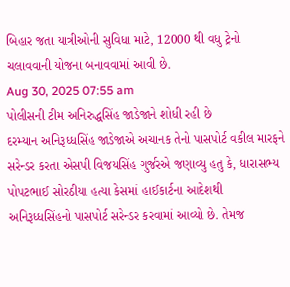બિહાર જતા યાત્રીઓની સુવિધા માટે, 12000 થી વધુ ટ્રેનો ચલાવવાની યોજના બનાવવામાં આવી છે.
Aug 30, 2025 07:55 am
પોલીસની ટીમ અનિરુદ્ધસિંહ જાડેજાને શોધી રહી છે
દરમ્યાન અનિરૂધ્ધસિંહ જાડેજાએ અચાનક તેનો પાસપોર્ટ વકીલ મારફને સરેન્ડર કરતા એસપી વિજયસિંહ ગુર્જરએ જણાવ્યુ હતુ કે, ધારાસભ્ય પોપટભાઈ સોરઠીયા હત્યા કેસમાં હાઈકાર્ટના આદેશથી અનિરૂધ્ધસિંહનો પાસપોર્ટ સરેન્ડર કરવામાં આવ્યો છે. તેમજ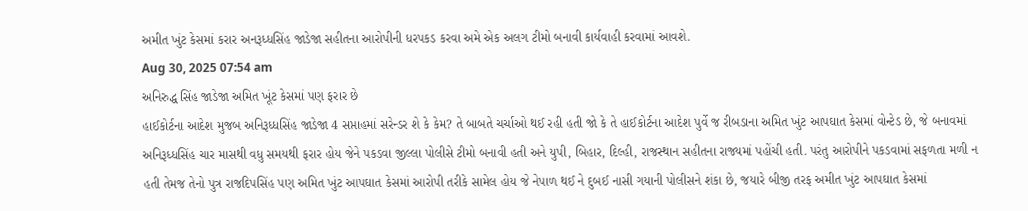અમીત ખુંટ કેસમાં કરાર અનરૂધ્ધસિંહ જાડેજા સહીતના આરોપીની ધરપકડ કરવા અમે એક અલગ ટીમો બનાવી કાર્યવાહી કરવામાં આવશે.
Aug 30, 2025 07:54 am
અનિરુદ્ધ સિંહ જાડેજા અમિત ખૂંટ કેસમાં પણ ફરાર છે
હાઈકોર્ટના આદેશ મુજબ અનિરૂધ્ધસિંહ જાડેજા 4 સપ્તાહમાં સરેન્ડર શે કે કેમ? તે બાબતે ચર્ચાઓ થઈ રહી હતી જો કે તે હાઈકોર્ટના આદેશ પુર્વે જ રીબડાના અમિત ખુંટ આપઘાત કેસમાં વોન્ટેડ છે, જે બનાવમાં અનિરૂધ્ધસિંહ ચાર માસથી વધુ સમયથી ફરાર હોય જેને પકડવા જીલ્લા પોલીસે ટીમો બનાવી હતી અને યુપી, બિહાર, દિલ્હી, રાજસ્થાન સહીતના રાજ્યમાં પહોંચી હતી. પરંતુ આરોપીને પકડવામાં સફળતા મળી ન હતી તેમજ તેનો પુત્ર રાજદિપસિંહ પણ અમિત ખુંટ આપઘાત કેસમાં આરોપી તરીકે સામેલ હોય જે નેપાળ થઈ ને દુબઈ નાસી ગયાની પોલીસને શંકા છે, જયારે બીજી તરફ અમીત ખુંટ આપઘાત કેસમાં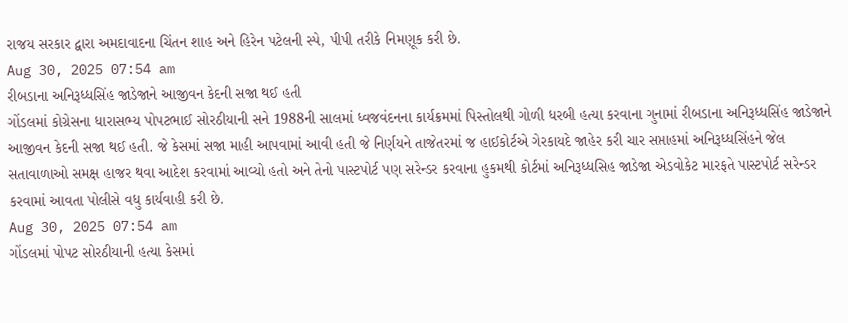રાજય સરકાર દ્વારા અમદાવાદના ચિંતન શાહ અને હિરેન પટેલની સ્પે, પીપી તરીકે નિમણૂક કરી છે.
Aug 30, 2025 07:54 am
રીબડાના અનિરૂધ્ધસિંહ જાડેજાને આજીવન કેદની સજા થઈ હતી
ગોંડલમાં કોગ્રેસના ધારાસભ્ય પોપટભાઈ સોરઠીયાની સને 1988ની સાલમાં ધ્વજવંદનના કાર્યક્રમમાં પિસ્તોલથી ગોળી ધરબી હત્યા કરવાના ગુનામાં રીબડાના અનિરૂધ્ધસિંહ જાડેજાને આજીવન કેદની સજા થઈ હતી. જે કેસમાં સજા માહી આપવામાં આવી હતી જે નિર્ણયને તાજેતરમાં જ હાઈકોર્ટએ ગેરકાયદે જાહેર કરી ચાર સપ્તાહમાં અનિરૂધ્ધસિંહને જેલ સતાવાળાઓ સમક્ષ હાજર થવા આદેશ કરવામાં આવ્યો હતો અને તેનો પાસ્ટપોર્ટ પણ સરેન્ડર કરવાના હુકમથી કોર્ટમાં અનિરૂધ્ધસિહ જાડેજા એડવોકેટ મારફતે પાસ્ટપોર્ટ સરેન્ડર કરવામાં આવતા પોલીસે વધુ કાર્યવાહી કરી છે.
Aug 30, 2025 07:54 am
ગોંડલમાં પોપટ સોરઠીયાની હત્યા કેસમાં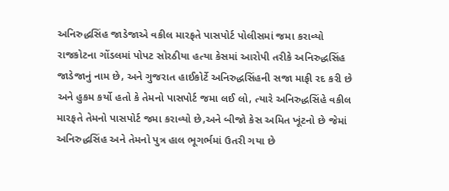અનિરુદ્ધસિંહ જાડેજાએ વકીલ મારફતે પાસપોર્ટ પોલીસમાં જમા કરાવ્યો
રાજકોટના ગોંડલમાં પોપટ સોરઠીયા હત્યા કેસમાં આરોપી તરીકે અનિરુદ્ધસિંહ જાડેજાનું નામ છે, અને ગુજરાત હાઈકોર્ટે અનિરુદ્ધસિંહની સજા માફી રદ કરી છે અને હુકમ કર્યો હતો કે તેમનો પાસપોર્ટ જમા લઈ લો, ત્યારે અનિરુદ્ધસિંહે વકીલ મારફતે તેમનો પાસપોર્ટ જમા કરાવ્યો છે,અને બીજો કેસ અમિત ખૂંટનો છે જેમાં અનિરુદ્ધસિંહ અને તેમનો પુત્ર હાલ ભૂગર્ભમાં ઉતરી ગયા છે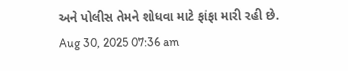અને પોલીસ તેમને શોધવા માટે ફાંફા મારી રહી છે.
Aug 30, 2025 07:36 am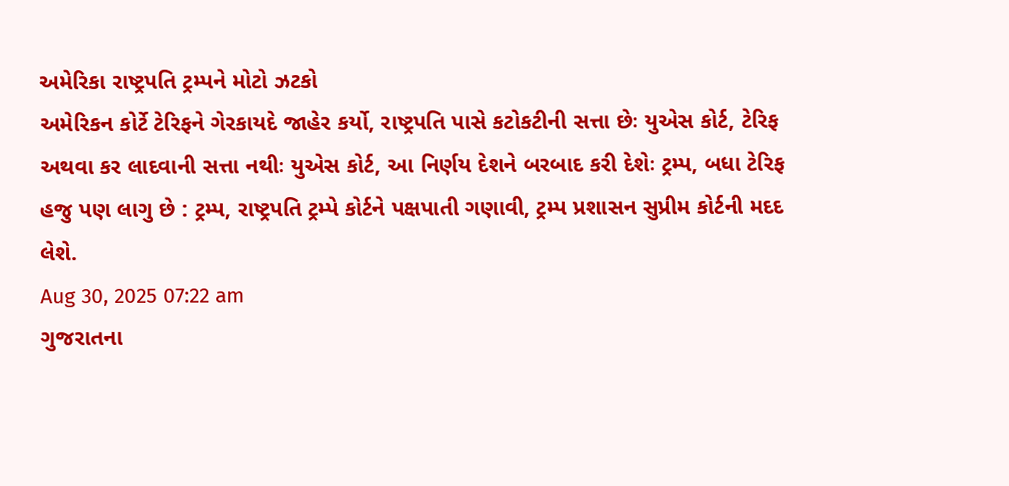અમેરિકા રાષ્ટ્રપતિ ટ્રમ્પને મોટો ઝટકો
અમેરિકન કોર્ટે ટેરિફને ગેરકાયદે જાહેર કર્યો, રાષ્ટ્રપતિ પાસે કટોકટીની સત્તા છેઃ યુએસ કોર્ટ, ટેરિફ અથવા કર લાદવાની સત્તા નથીઃ યુએસ કોર્ટ, આ નિર્ણય દેશને બરબાદ કરી દેશેઃ ટ્રમ્પ, બધા ટેરિફ હજુ પણ લાગુ છે : ટ્રમ્પ, રાષ્ટ્રપતિ ટ્રમ્પે કોર્ટને પક્ષપાતી ગણાવી, ટ્રમ્પ પ્રશાસન સુપ્રીમ કોર્ટની મદદ લેશે.
Aug 30, 2025 07:22 am
ગુજરાતના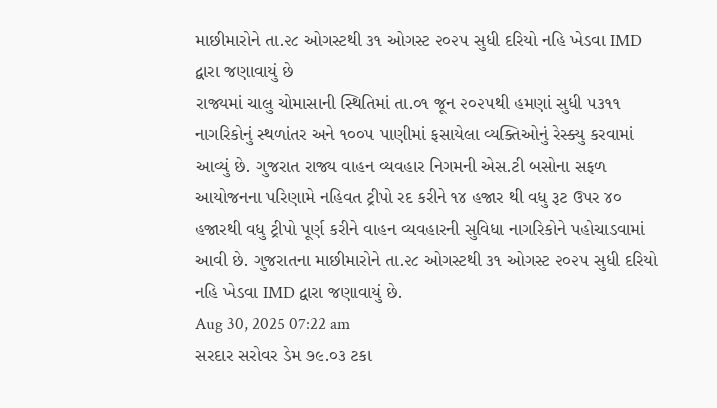માછીમારોને તા.૨૮ ઓગસ્ટથી ૩૧ ઓગસ્ટ ૨૦૨૫ સુધી દરિયો નહિ ખેડવા IMD દ્વારા જણાવાયું છે
રાજ્યમાં ચાલુ ચોમાસાની સ્થિતિમાં તા.૦૧ જૂન ૨૦૨૫થી હમણાં સુધી ૫૩૧૧ નાગરિકોનું સ્થળાંતર અને ૧૦૦૫ પાણીમાં ફસાયેલા વ્યક્તિઓનું રેસ્ક્યુ કરવામાં આવ્યું છે. ગુજરાત રાજ્ય વાહન વ્યવહાર નિગમની એસ.ટી બસોના સફળ આયોજનના પરિણામે નહિવત ટ્રીપો રદ કરીને ૧૪ હજાર થી વધુ રૂટ ઉપર ૪૦ હજારથી વધુ ટ્રીપો પૂર્ણ કરીને વાહન વ્યવહારની સુવિધા નાગરિકોને પહોચાડવામાં આવી છે. ગુજરાતના માછીમારોને તા.૨૮ ઓગસ્ટથી ૩૧ ઓગસ્ટ ૨૦૨૫ સુધી દરિયો નહિ ખેડવા IMD દ્વારા જણાવાયું છે.
Aug 30, 2025 07:22 am
સરદાર સરોવર ડેમ ૭૯.૦૩ ટકા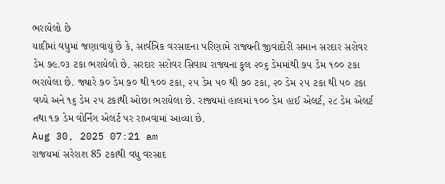ભરાયેલો છે
યાદીમાં વધુમાં જણાવાયું છે કે, સાર્વત્રિક વરસાદના પરિણામે રાજ્યની જીવાદોરી સમાન સરદાર સરોવર ડેમ ૭૯.૦૩ ટકા ભરાયેલો છે. સરદાર સરોવર સિવાય રાજ્યના કુલ ૨૦૬ ડેમમાંથી ૭૫ ડેમ ૧૦૦ ટકા ભરાયેલા છે. જ્યારે ૭૦ ડેમ ૭૦ થી ૧૦૦ ટકા, ૨૫ ડેમ ૫૦ થી ૭૦ ટકા, ૨૦ ડેમ ૨૫ ટકા થી ૫૦ ટકા વચ્ચે અને ૧૬ ડેમ ૨૫ ટકાથી ઓછા ભરાયેલા છે. રાજ્યમાં હાલમાં ૧૦૦ ડેમ હાઈ એલર્ટ, ૨૮ ડેમ એલર્ટ તથા ૧૭ ડેમ વોર્નિંગ એલર્ટ પર રાખવામાં આવ્યા છે.
Aug 30, 2025 07:21 am
રાજયમાં સરેરાશ 85 ટકાથી વધુ વરસાદ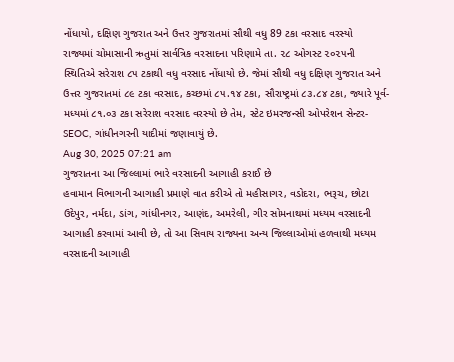નોંધાયો, દક્ષિણ ગુજરાત અને ઉત્તર ગુજરાતમાં સૌથી વધુ 89 ટકા વરસાદ વરસ્યો
રાજ્યમાં ચોમાસાની ઋતુમાં સાર્વત્રિક વરસાદના પરિણામે તા. ૨૮ ઓગસ્ટ ૨૦૨૫ની સ્થિતિએ સરેરાશ ૮૫ ટકાથી વધુ વરસાદ નોંધાયો છે. જેમાં સૌથી વધુ દક્ષિણ ગુજરાત અને ઉત્તર ગુજરાતમાં ૮૯ ટકા વરસાદ, કચ્છમાં ૮૫.૧૪ ટકા, સૌરાષ્ટ્રમાં ૮૩.૮૪ ટકા, જ્યારે પૂર્વ-મધ્યમાં ૮૧.૦૩ ટકા સરેરાશ વરસાદ વરસ્યો છે તેમ, સ્ટેટ ઇમરજન્સી ઓપરેશન સેન્ટર-SEOC, ગાંધીનગરની યાદીમાં જણાવાયું છે.
Aug 30, 2025 07:21 am
ગુજરાતના આ જિલ્લામાં ભારે વરસાદની આગાહી કરાઈ છે
હવામાન વિભાગની આગાહી પ્રમાણે વાત કરીએ તો મહીસાગર, વડોદરા, ભરૂચ, છોટા ઉદેપુર, નર્મદા, ડાંગ, ગાંધીનગર, આણંદ, અમરેલી, ગીર સોમનાથમાં મધ્યમ વરસાદની આગાહી કરવામાં આવી છે, તો આ સિવાય રાજ્યના અન્ય જિલ્લાઓમાં હળવાથી મધ્યમ વરસાદની આગાહી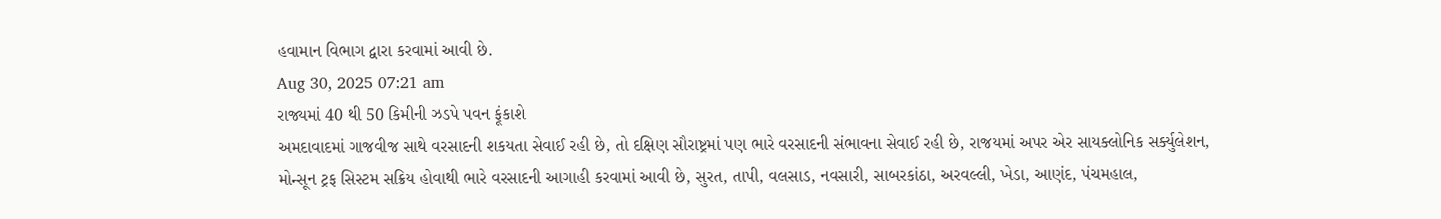હવામાન વિભાગ દ્વારા કરવામાં આવી છે.
Aug 30, 2025 07:21 am
રાજ્યમાં 40 થી 50 કિમીની ઝડપે પવન ફૂંકાશે
અમદાવાદમાં ગાજવીજ સાથે વરસાદની શકયતા સેવાઈ રહી છે, તો દક્ષિણ સૌરાષ્ટ્રમાં પણ ભારે વરસાદની સંભાવના સેવાઈ રહી છે, રાજયમાં અપર એર સાયક્લોનિક સર્ક્યુલેશન, મોન્સૂન ટ્રફ સિસ્ટમ સક્રિય હોવાથી ભારે વરસાદની આગાહી કરવામાં આવી છે, સુરત, તાપી, વલસાડ, નવસારી, સાબરકાંઠા, અરવલ્લી, ખેડા, આણંદ, પંચમહાલ,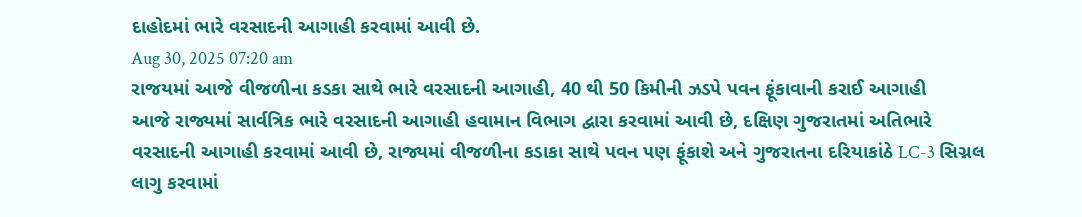દાહોદમાં ભારે વરસાદની આગાહી કરવામાં આવી છે.
Aug 30, 2025 07:20 am
રાજયમાં આજે વીજળીના કડકા સાથે ભારે વરસાદની આગાહી, 40 થી 50 કિમીની ઝડપે પવન ફૂંકાવાની કરાઈ આગાહી
આજે રાજ્યમાં સાર્વત્રિક ભારે વરસાદની આગાહી હવામાન વિભાગ દ્વારા કરવામાં આવી છે, દક્ષિણ ગુજરાતમાં અતિભારે વરસાદની આગાહી કરવામાં આવી છે, રાજ્યમાં વીજળીના કડાકા સાથે પવન પણ ફૂંકાશે અને ગુજરાતના દરિયાકાંઠે LC-3 સિગ્નલ લાગુ કરવામાં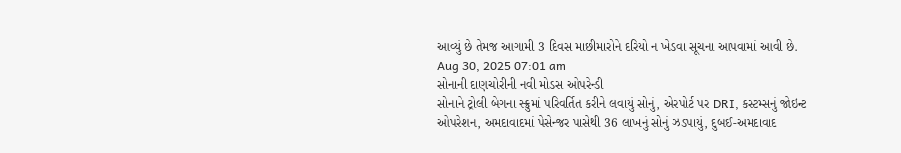આવ્યું છે તેમજ આગામી 3 દિવસ માછીમારોને દરિયો ન ખેડવા સૂચના આપવામાં આવી છે.
Aug 30, 2025 07:01 am
સોનાની દાણચોરીની નવી મોડસ ઓપરેન્ડી
સોનાને ટ્રોલી બેગના સ્ક્રુમાં પરિવર્તિત કરીને લવાયું સોનું, એરપોર્ટ પર DRI, કસ્ટમ્સનું જોઇન્ટ ઓપરેશન, અમદાવાદમાં પેસેન્જર પાસેથી 36 લાખનું સોનું ઝડપાયું, દુબઈ-અમદાવાદ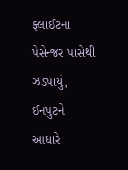ફ્લાઈટના પેસેન્જર પાસેથી ઝડપાયું, ઈનપુટને આધારે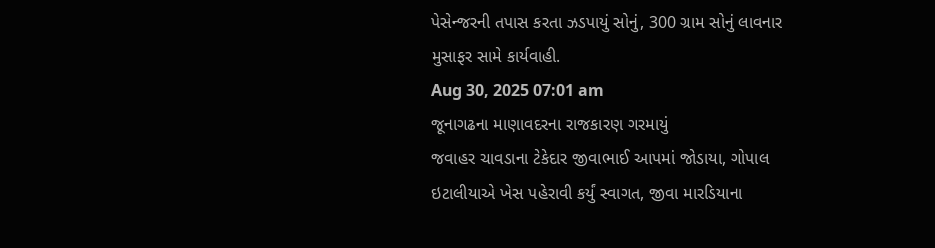પેસેન્જરની તપાસ કરતા ઝડપાયું સોનું, 300 ગ્રામ સોનું લાવનાર મુસાફર સામે કાર્યવાહી.
Aug 30, 2025 07:01 am
જૂનાગઢના માણાવદરના રાજકારણ ગરમાયું
જવાહર ચાવડાના ટેકેદાર જીવાભાઈ આપમાં જોડાયા, ગોપાલ ઇટાલીયાએ ખેસ પહેરાવી કર્યું સ્વાગત, જીવા મારડિયાના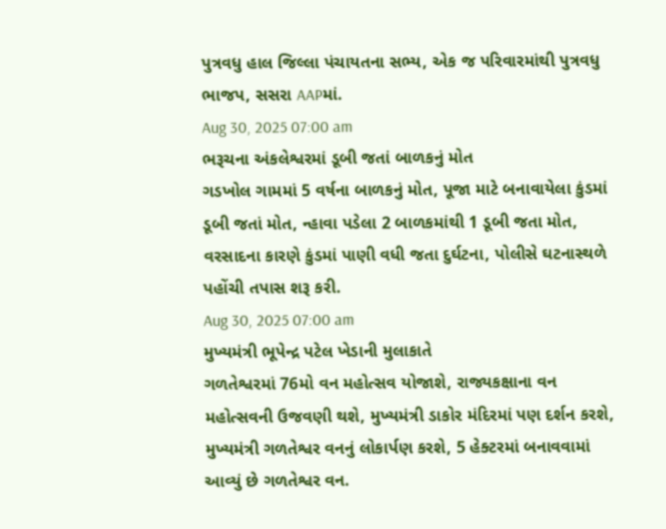પુત્રવધુ હાલ જિલ્લા પંચાયતના સભ્ય, એક જ પરિવારમાંથી પુત્રવધુ ભાજપ, સસરા AAPમાં.
Aug 30, 2025 07:00 am
ભરૂચના અંકલેશ્વરમાં ડૂબી જતાં બાળકનું મોત
ગડખોલ ગામમાં 5 વર્ષના બાળકનું મોત, પૂજા માટે બનાવાયેલા કુંડમાં ડૂબી જતાં મોત, ન્હાવા પડેલા 2 બાળકમાંથી 1 ડૂબી જતા મોત, વરસાદના કારણે કુંડમાં પાણી વધી જતા દુર્ઘટના, પોલીસે ઘટનાસ્થળે પહોંચી તપાસ શરૂ કરી.
Aug 30, 2025 07:00 am
મુખ્યમંત્રી ભૂપેન્દ્ર પટેલ ખેડાની મુલાકાતે
ગળતેશ્વરમાં 76મો વન મહોત્સવ યોજાશે, રાજ્યકક્ષાના વન મહોત્સવની ઉજવણી થશે, મુખ્યમંત્રી ડાકોર મંદિરમાં પણ દર્શન કરશે, મુખ્યમંત્રી ગળતેશ્વર વનનું લોકાર્પણ કરશે, 5 હેક્ટરમાં બનાવવામાં આવ્યું છે ગળતેશ્વર વન.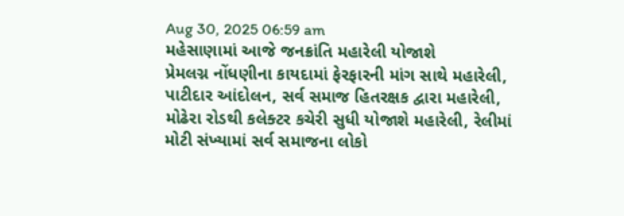Aug 30, 2025 06:59 am
મહેસાણામાં આજે જનક્રાંતિ મહારેલી યોજાશે
પ્રેમલગ્ન નોંધણીના કાયદામાં ફેરફારની માંગ સાથે મહારેલી, પાટીદાર આંદોલન, સર્વ સમાજ હિતરક્ષક દ્વારા મહારેલી, મોઢેરા રોડથી કલેક્ટર કચેરી સુધી યોજાશે મહારેલી, રેલીમાં મોટી સંખ્યામાં સર્વ સમાજના લોકો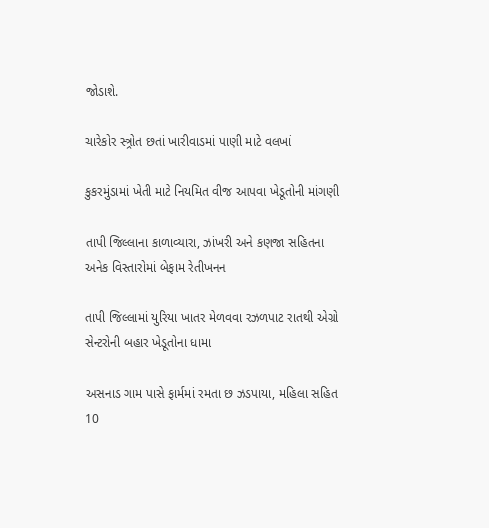જોડાશે.

ચારેકોર સ્ત્ર્રોત છતાં ખારીવાડમાં પાણી માટે વલખાં

કુકરમુંડામાં ખેતી માટે નિયમિત વીજ આપવા ખેડૂતોની માંગણી

તાપી જિલ્લાના કાળાવ્યારા, ઝાંખરી અને કણજા સહિતના અનેક વિસ્તારોમાં બેફામ રેતીખનન

તાપી જિલ્લામાં યુરિયા ખાતર મેળવવા રઝળપાટ રાતથી એગ્રો સેન્ટરોની બહાર ખેડૂતોના ધામા

અસનાડ ગામ પાસે ફાર્મમાં રમતા છ ઝડપાયા, મહિલા સહિત 10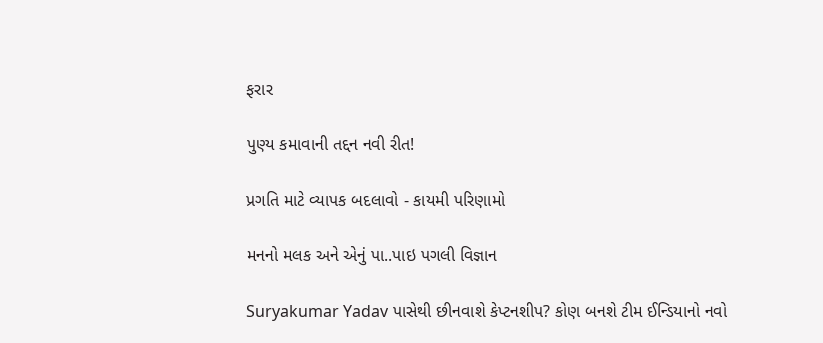ફરાર

પુણ્ય કમાવાની તદ્દન નવી રીત!

પ્રગતિ માટે વ્યાપક બદલાવો - કાયમી પરિણામો

મનનો મલક અને એનું પા..પાઇ પગલી વિજ્ઞાન

Suryakumar Yadav પાસેથી છીનવાશે કેપ્ટનશીપ? કોણ બનશે ટીમ ઈન્ડિયાનો નવો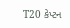T20 કેપ્ટન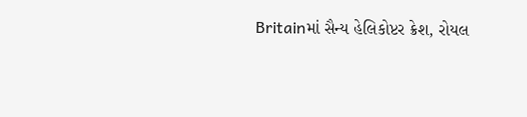Britainમાં સૈન્ય હેલિકોપ્ટર ક્રેશ, રોયલ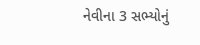નેવીના 3 સભ્યોનું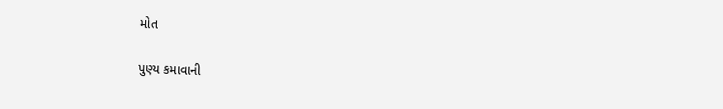મોત

પુણ્ય કમાવાની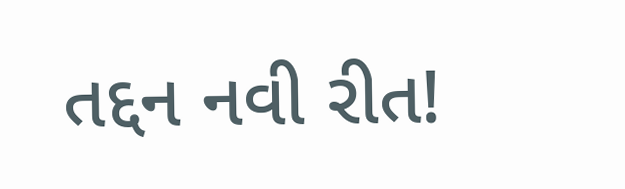તદ્દન નવી રીત!